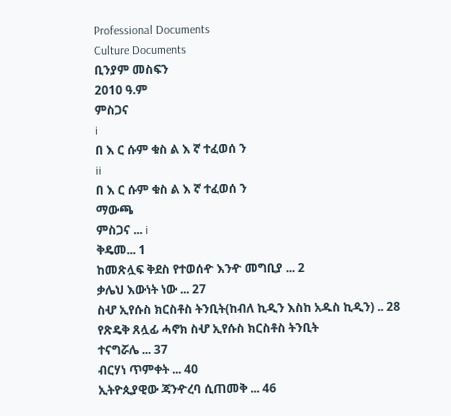Professional Documents
Culture Documents
ቢንያም መስፍን
2010 ዓ.ም
ምስጋና
i
በ እ ር ሱም ቁስ ል እ ኛ ተፈወሰ ን
ii
በ እ ር ሱም ቁስ ል እ ኛ ተፈወሰ ን
ማውጫ
ምስጋና ... i
ቅዴመ... 1
ከመጽሏፍ ቅደስ የተወሰዯ እንዯ መግቢያ ... 2
ቃሌህ እውነት ነው ... 27
ስሇ ኢየሱስ ክርስቶስ ትንቢት(ከብለ ኪዲን እስከ አዱስ ኪዲን) .. 28
የጽዴቅ ጸሏፊ ሓኖክ ስሇ ኢየሱስ ክርስቶስ ትንቢት
ተናግሯሌ ... 37
ብርሃነ ጥምቀት ... 40
ኢትዮጲያዊው ጃንዯረባ ሲጠመቅ ... 46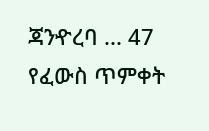ጃንዯረባ ... 47
የፈውስ ጥምቀት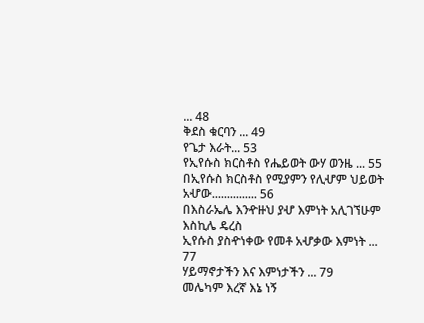... 48
ቅደስ ቁርባን ... 49
የጌታ እራት... 53
የኢየሱስ ክርስቶስ የሔይወት ውሃ ወንዜ ... 55
በኢየሱስ ክርስቶስ የሚያምን የሊሇም ህይወት አሇው............... 56
በእስራኤሌ እንዯዙህ ያሇ እምነት አሊገኘሁም እስኪሌ ዴረስ
ኢየሱስ ያስዯነቀው የመቶ አሇቃው እምነት ... 77
ሃይማኖታችን እና እምነታችን ... 79
መሌካም እረኛ እኔ ነኝ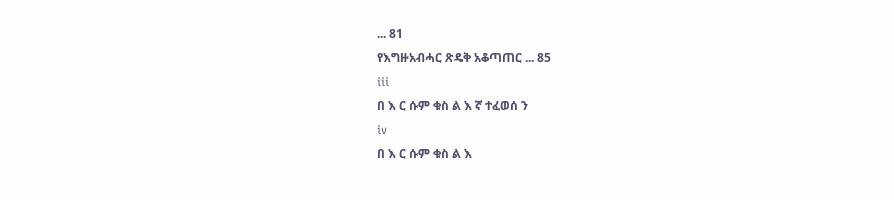... 81
የእግዙአብሓር ጽዴቅ አቆጣጠር ... 85
iii
በ እ ር ሱም ቁስ ል እ ኛ ተፈወሰ ን
iv
በ እ ር ሱም ቁስ ል እ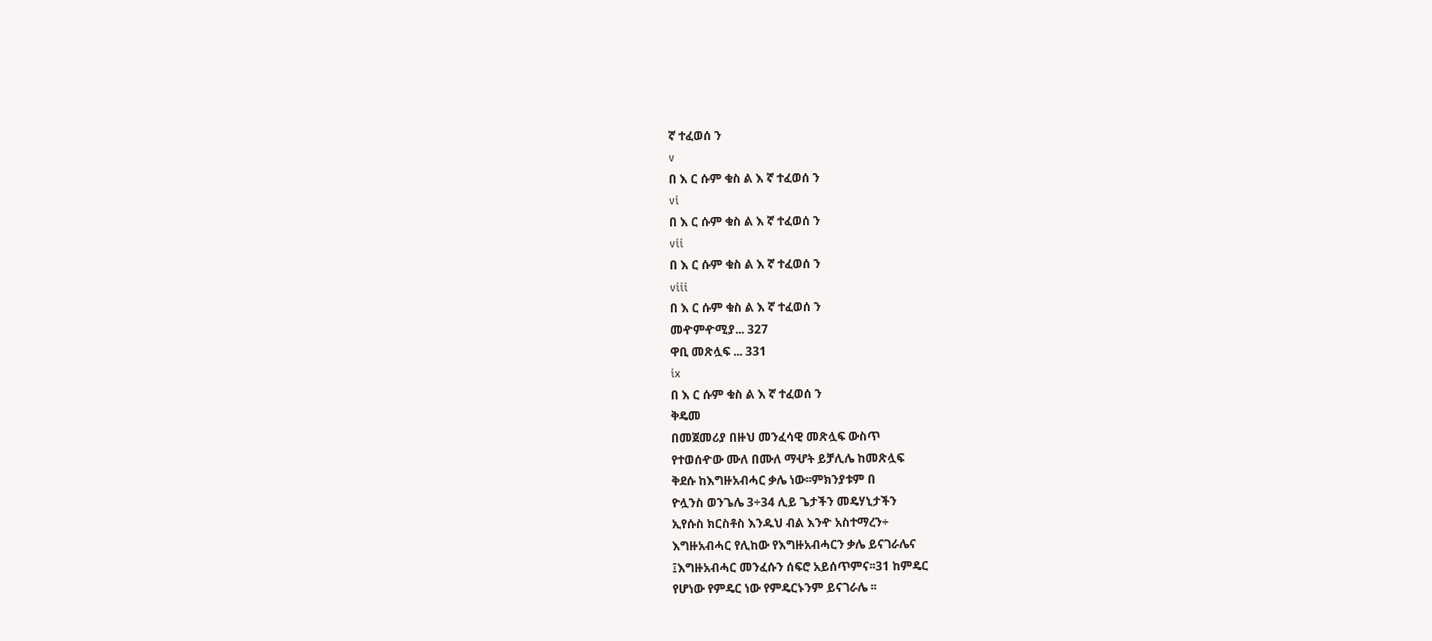ኛ ተፈወሰ ን
v
በ እ ር ሱም ቁስ ል እ ኛ ተፈወሰ ን
vi
በ እ ር ሱም ቁስ ል እ ኛ ተፈወሰ ን
vii
በ እ ር ሱም ቁስ ል እ ኛ ተፈወሰ ን
viii
በ እ ር ሱም ቁስ ል እ ኛ ተፈወሰ ን
መዯምዯሚያ... 327
ዋቢ መጽሏፍ ... 331
ix
በ እ ር ሱም ቁስ ል እ ኛ ተፈወሰ ን
ቅዴመ
በመጀመሪያ በዙህ መንፈሳዊ መጽሏፍ ውስጥ
የተወሰዯው ሙለ በሙለ ማሇት ይቻሊሌ ከመጽሏፍ
ቅደሱ ከእግዙአብሓር ቃሌ ነው፡፡ምክንያቱም በ
ዮሏንስ ወንጌሌ 3÷34 ሊይ ጌታችን መዴሃኒታችን
ኢየሱስ ክርስቶስ እንዱህ ብል እንዯ አስተማረን÷
እግዙአብሓር የሊከው የእግዙአብሓርን ቃሌ ይናገራሌና
፤እግዙአብሓር መንፈሱን ሰፍሮ አይሰጥምና፡፡31 ከምዴር
የሆነው የምዴር ነው የምዴርኑንም ይናገራሌ ፡፡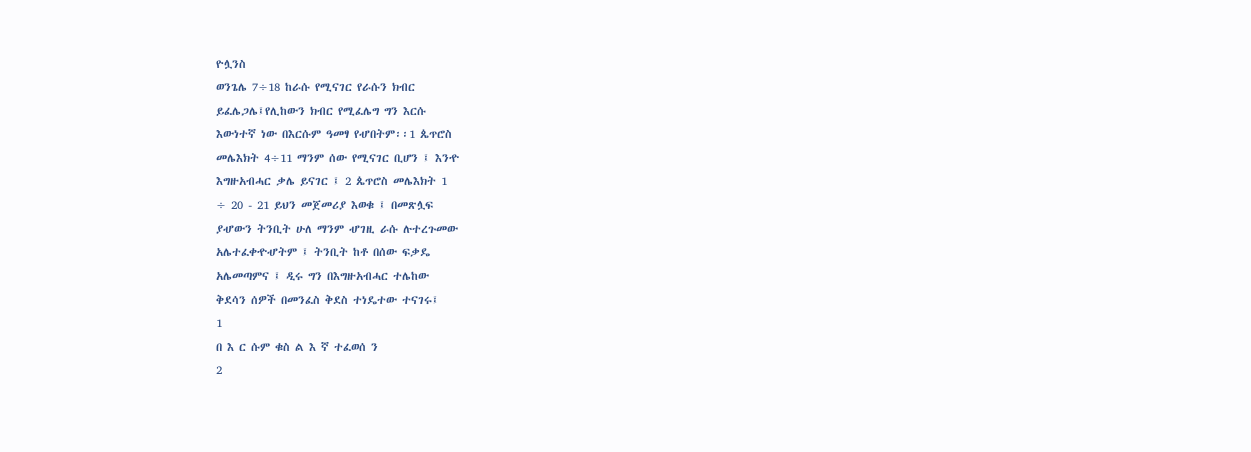ዮሏንስ
ወንጌሌ 7÷18 ከራሱ የሚናገር የራሱን ክብር
ይፈሌጋሌ፤የሊከውን ክብር የሚፈሌግ ግን እርሱ
እውነተኛ ነው በእርሱም ዓመፃ የሇበትም፡፡1 ጴጥሮስ
መሌእክት 4÷11 ማንም ሰው የሚናገር ቢሆን ፤ እንዯ
እግዙአብሓር ቃሌ ይናገር ፤ 2 ጴጥሮስ መሌእክት 1
÷ 20 - 21 ይህን መጀመሪያ እወቁ ፤ በመጽሏፍ
ያሇውን ትንቢት ሁለ ማንም ሇገዚ ራሱ ሉተረጉመው
አሌተፈቀዯሇትም ፤ ትንቢት ከቶ በሰው ፍቃዴ
አሌመጣምና ፤ ዲሩ ግን በእግዙአብሓር ተሌከው
ቅደሳን ሰዎች በመንፈስ ቅደስ ተነዴተው ተናገሩ፤
1
በ እ ር ሱም ቁስ ል እ ኛ ተፈወሰ ን
2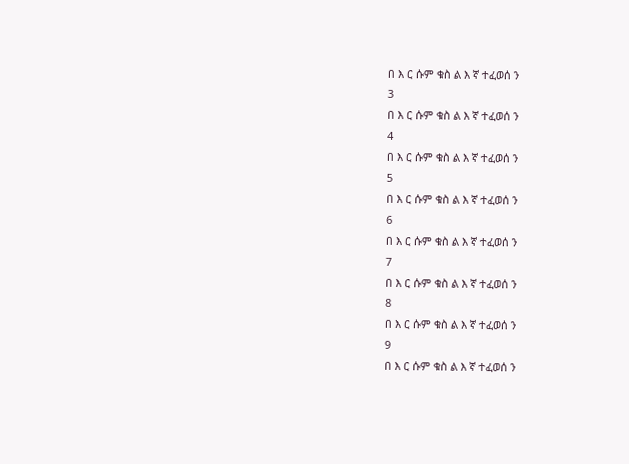በ እ ር ሱም ቁስ ል እ ኛ ተፈወሰ ን
3
በ እ ር ሱም ቁስ ል እ ኛ ተፈወሰ ን
4
በ እ ር ሱም ቁስ ል እ ኛ ተፈወሰ ን
5
በ እ ር ሱም ቁስ ል እ ኛ ተፈወሰ ን
6
በ እ ር ሱም ቁስ ል እ ኛ ተፈወሰ ን
7
በ እ ር ሱም ቁስ ል እ ኛ ተፈወሰ ን
8
በ እ ር ሱም ቁስ ል እ ኛ ተፈወሰ ን
9
በ እ ር ሱም ቁስ ል እ ኛ ተፈወሰ ን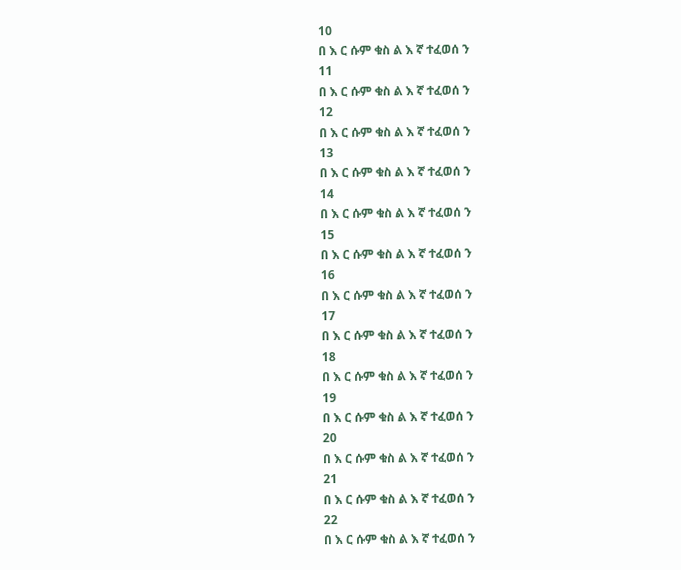10
በ እ ር ሱም ቁስ ል እ ኛ ተፈወሰ ን
11
በ እ ር ሱም ቁስ ል እ ኛ ተፈወሰ ን
12
በ እ ር ሱም ቁስ ል እ ኛ ተፈወሰ ን
13
በ እ ር ሱም ቁስ ል እ ኛ ተፈወሰ ን
14
በ እ ር ሱም ቁስ ል እ ኛ ተፈወሰ ን
15
በ እ ር ሱም ቁስ ል እ ኛ ተፈወሰ ን
16
በ እ ር ሱም ቁስ ል እ ኛ ተፈወሰ ን
17
በ እ ር ሱም ቁስ ል እ ኛ ተፈወሰ ን
18
በ እ ር ሱም ቁስ ል እ ኛ ተፈወሰ ን
19
በ እ ር ሱም ቁስ ል እ ኛ ተፈወሰ ን
20
በ እ ር ሱም ቁስ ል እ ኛ ተፈወሰ ን
21
በ እ ር ሱም ቁስ ል እ ኛ ተፈወሰ ን
22
በ እ ር ሱም ቁስ ል እ ኛ ተፈወሰ ን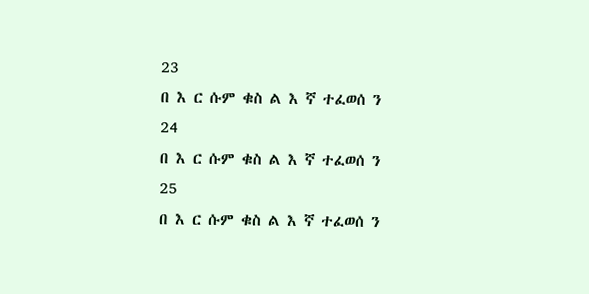23
በ እ ር ሱም ቁስ ል እ ኛ ተፈወሰ ን
24
በ እ ር ሱም ቁስ ል እ ኛ ተፈወሰ ን
25
በ እ ር ሱም ቁስ ል እ ኛ ተፈወሰ ን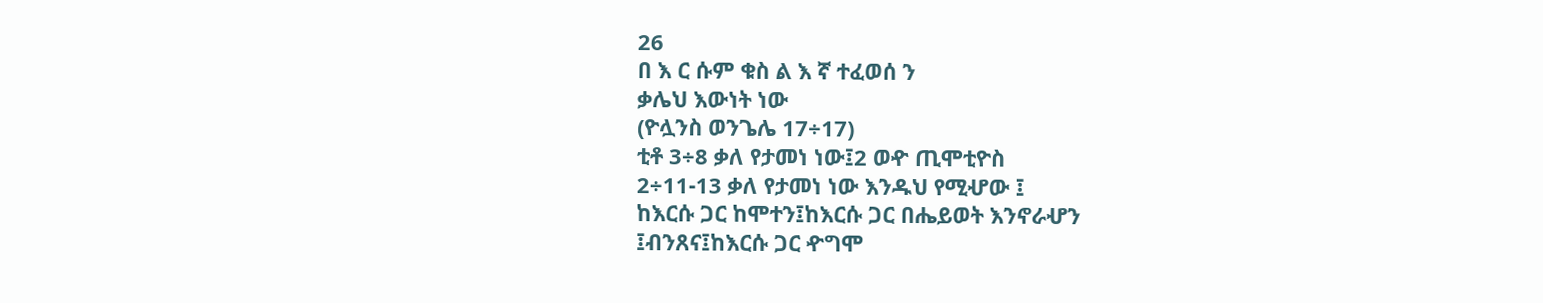26
በ እ ር ሱም ቁስ ል እ ኛ ተፈወሰ ን
ቃሌህ እውነት ነው
(ዮሏንስ ወንጌሌ 17÷17)
ቲቶ 3÷8 ቃለ የታመነ ነው፤2 ወዯ ጢሞቲዮስ
2÷11-13 ቃለ የታመነ ነው እንዱህ የሚሇው ፤
ከእርሱ ጋር ከሞተን፤ከእርሱ ጋር በሔይወት እንኖራሇን
፤ብንጸና፤ከእርሱ ጋር ዯግሞ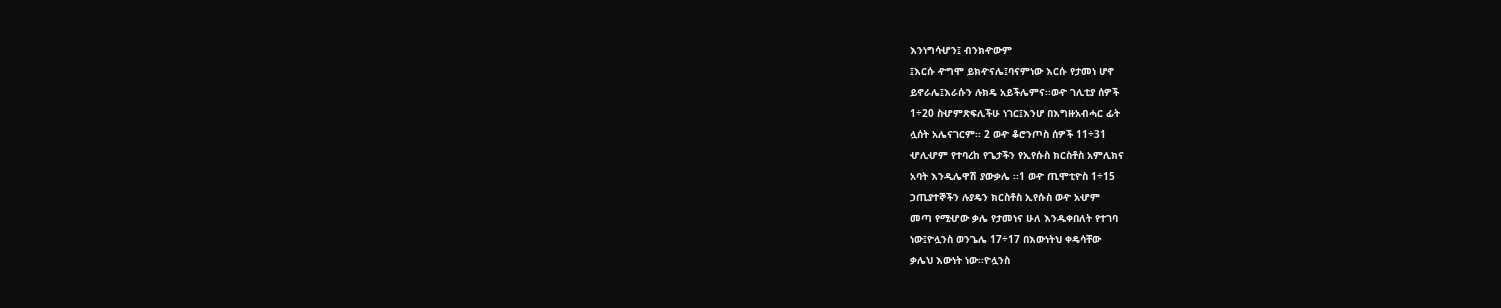እንነግሳሇን፤ ብንክዯውም
፤እርሱ ዯግሞ ይክዯናሌ፤ባናምነው እርሱ የታመነ ሆኖ
ይኖራሌ፤እራሱን ሉክዴ አይችሌምና፡፡ወዯ ገሊቲያ ሰዎች
1÷20 ስሇምጽፍሊችሁ ነገር፤እንሆ በእግዙአብሓር ፊት
ሏሰት አሌናገርም፡፡ 2 ወዯ ቆሮንጦስ ሰዎች 11÷31
ሇሊሇም የተባረከ የጌታችን የኢየሱስ ክርስቶስ አምሊክና
አባት እንዲሌዋሽ ያውቃሌ ፡፡1 ወዯ ጢሞቲዮስ 1÷15
ኃጢያተኞችን ሉያዴን ክርስቶስ ኢየሱስ ወዯ አሇም
መጣ የሚሇው ቃሌ የታመነና ሁለ እንዱቀበለት የተገባ
ነው፤ዮሏንስ ወንጌሌ 17÷17 በእውነትህ ቀዴሳቸው
ቃሌህ እውነት ነው፡፡ዮሏንስ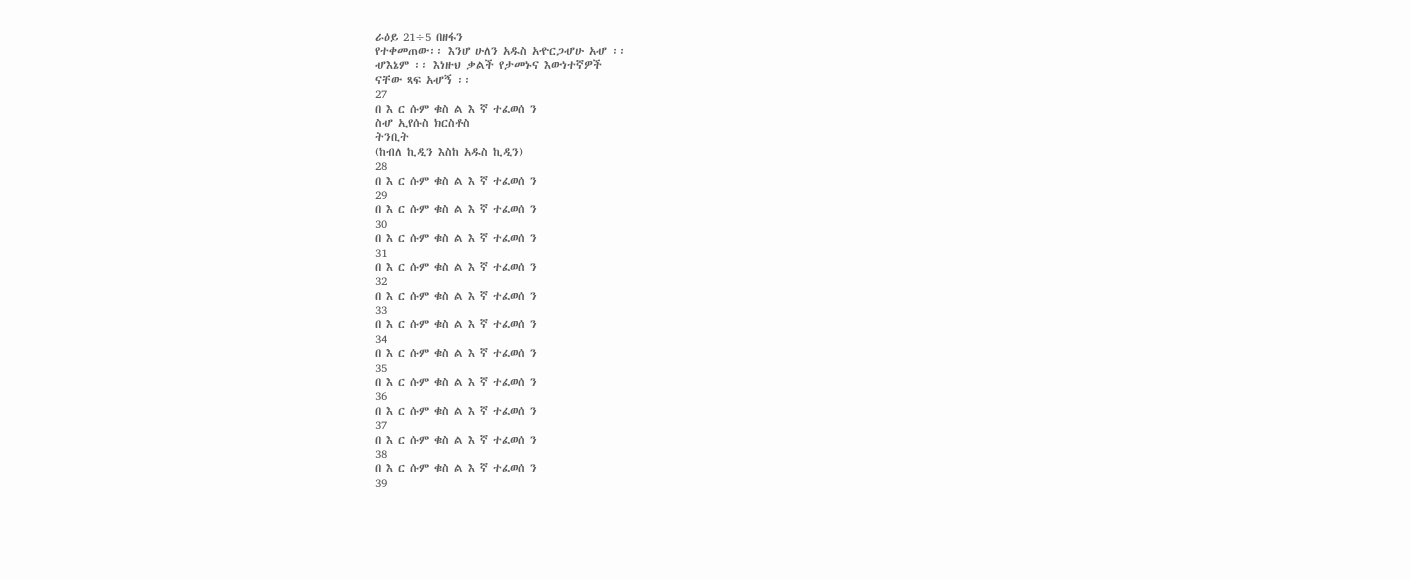ራዕይ 21÷5 በዘፋን
የተቀመጠው፡፡ እንሆ ሁለን አዱስ አዯርጋሇሁ አሇ ፡፡
ሇእኔም ፡፡ እነዙህ ቃልች የታመኑና እውነተኛዎች
ናቸው ጻፍ አሇኝ ፡፡
27
በ እ ር ሱም ቁስ ል እ ኛ ተፈወሰ ን
ስሇ ኢየሱስ ክርስቶስ
ትንቢት
(ከብለ ኪዲን እስከ አዱስ ኪዲን)
28
በ እ ር ሱም ቁስ ል እ ኛ ተፈወሰ ን
29
በ እ ር ሱም ቁስ ል እ ኛ ተፈወሰ ን
30
በ እ ር ሱም ቁስ ል እ ኛ ተፈወሰ ን
31
በ እ ር ሱም ቁስ ል እ ኛ ተፈወሰ ን
32
በ እ ር ሱም ቁስ ል እ ኛ ተፈወሰ ን
33
በ እ ር ሱም ቁስ ል እ ኛ ተፈወሰ ን
34
በ እ ር ሱም ቁስ ል እ ኛ ተፈወሰ ን
35
በ እ ር ሱም ቁስ ል እ ኛ ተፈወሰ ን
36
በ እ ር ሱም ቁስ ል እ ኛ ተፈወሰ ን
37
በ እ ር ሱም ቁስ ል እ ኛ ተፈወሰ ን
38
በ እ ር ሱም ቁስ ል እ ኛ ተፈወሰ ን
39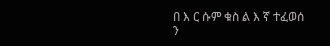በ እ ር ሱም ቁስ ል እ ኛ ተፈወሰ ን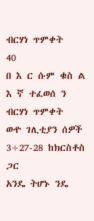ብርሃነ ጥምቀት
40
በ እ ር ሱም ቁስ ል እ ኛ ተፈወሰ ን
ብርሃነ ጥምቀት
ወዯ ገሊቲያን ሰዎች 3÷27-28 ከክርስቶስ ጋር
አንዴ ትሆኑ ንዴ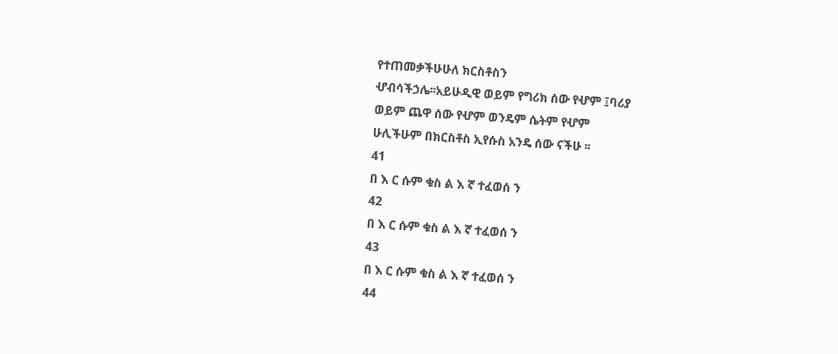የተጠመቃችሁሁለ ክርስቶስን
ሇብሳችኃሌ፡፡አይሁዲዊ ወይም የግሪክ ሰው የሇም ፤ባሪያ
ወይም ጨዋ ሰው የሇም ወንዴም ሴትም የሇም
ሁሊችሁም በክርስቶስ ኢየሱስ አንዴ ሰው ናችሁ ፡፡
41
በ እ ር ሱም ቁስ ል እ ኛ ተፈወሰ ን
42
በ እ ር ሱም ቁስ ል እ ኛ ተፈወሰ ን
43
በ እ ር ሱም ቁስ ል እ ኛ ተፈወሰ ን
44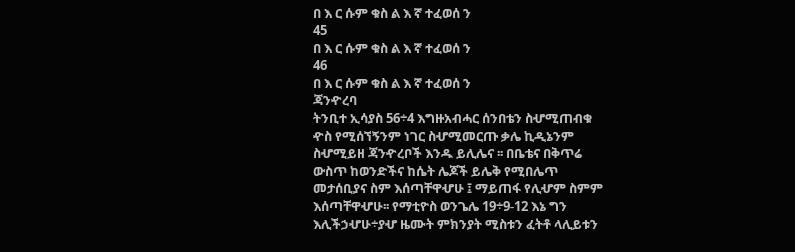በ እ ር ሱም ቁስ ል እ ኛ ተፈወሰ ን
45
በ እ ር ሱም ቁስ ል እ ኛ ተፈወሰ ን
46
በ እ ር ሱም ቁስ ል እ ኛ ተፈወሰ ን
ጃንዯረባ
ትንቢተ ኢሳያስ 56÷4 እግዙአብሓር ሰንበቴን ስሇሚጠብቁ
ዯስ የሚሰኘኝንም ነገር ስሇሚመርጡ ቃሌ ኪዲኔንም
ስሇሚይዘ ጃንዯረቦች እንዱ ይሊሌና ፡፡ በቤቴና በቅጥሬ
ውስጥ ከወንድችና ከሴት ሌጆች ይሌቅ የሚበሌጥ
መታሰቢያና ስም እሰጣቸዋሇሁ ፤ ማይጠፋ የሊሇም ስምም
እሰጣቸዋሇሁ፡፡ የማቲዮስ ወንጌሌ 19÷9-12 እኔ ግን
እሊችኃሇሁ÷ያሇ ዜሙት ምክንያት ሚስቱን ፈትቶ ላሊይቱን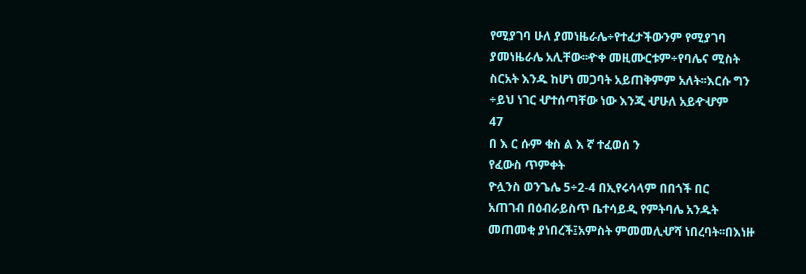የሚያገባ ሁለ ያመነዜራሌ÷የተፈታችውንም የሚያገባ
ያመነዜራሌ አሊቸው፡፡ዯቀ መዚሙርቱም÷የባሌና ሚስት
ስርአት እንዱ ከሆነ መጋባት አይጠቅምም አለት፡፡እርሱ ግን
÷ይህ ነገር ሇተሰጣቸው ነው እንጂ ሇሁለ አይዯሇም
47
በ እ ር ሱም ቁስ ል እ ኛ ተፈወሰ ን
የፈውስ ጥምቀት
ዮሏንስ ወንጌሌ 5÷2-4 በኢየሩሳላም በበጎች በር
አጠገብ በዕብራይስጥ ቤተሳይዲ የምትባሌ አንዱት
መጠመቂ ያነበረች፤አምስት ምመመሊሇሻ ነበረባት፡፡በእነዙ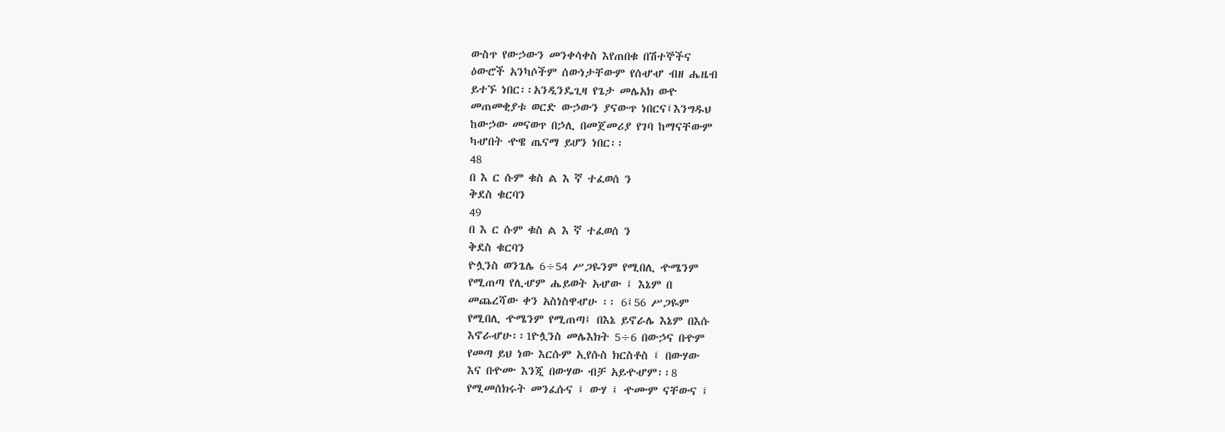ውስጥ የውኃውን መንቀሳቀስ እየጠበቁ በሽተኞችና
ዕውሮች አንካሶችም ሰውነታቸውም የሰሇሇ ብዘ ሔዜብ
ይተኙ ነበር፡፡አንዲንዴጊዛ የጌታ መሌአክ ወዯ
መጠመቂያቱ ወርድ ውኃውን ያናውጥ ነበርና፤እንግዱህ
ከውኃው መናወጥ በኃሊ በመጀመሪያ የገባ ከማናቸውም
ካሇበት ዯዌ ጤናማ ይሆን ነበር፡፡
48
በ እ ር ሱም ቁስ ል እ ኛ ተፈወሰ ን
ቅደስ ቁርባን
49
በ እ ር ሱም ቁስ ል እ ኛ ተፈወሰ ን
ቅደስ ቁርባን
ዮሏንስ ወንጌሌ 6÷54 ሥጋዬንም የሚበሊ ዯሜንም
የሚጠጣ የሊሇም ሔይወት አሇው ፤ እኔም በ
መጨረሻው ቀን አስነስዋሇሁ ፡፡ 6፤56 ሥጋዬም
የሚበሊ ዯሜንም የሚጠጣ፤ በእኔ ይኖራሌ እኔም በእሱ
እኖራሇሁ፡፡1ዮሏንስ መሌእክት 5÷6 በውኃና በዯም
የመጣ ይህ ነው እርሱም ኢየሱስ ክርስቶስ ፤ በውሃው
እና በዯሙ እንጂ በውሃው ብቻ አይዯሇም፡፡8
የሚመሰክሩት መንፈሱና ፤ ውሃ ፤ ዯሙም ናቸውና ፤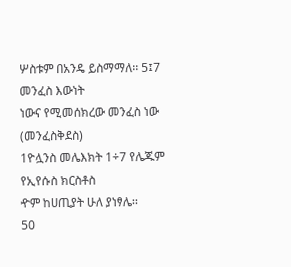ሦስቱም በአንዴ ይስማማለ፡፡ 5፤7 መንፈስ እውነት
ነውና የሚመሰክረው መንፈስ ነው (መንፈስቅደስ)
1ዮሏንስ መሌእክት 1÷7 የሌጁም የኢየሱስ ክርስቶስ
ዯም ከሀጢያት ሁለ ያነፃሌ፡፡
50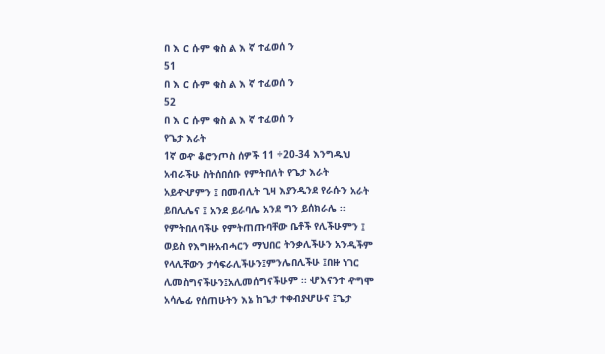በ እ ር ሱም ቁስ ል እ ኛ ተፈወሰ ን
51
በ እ ር ሱም ቁስ ል እ ኛ ተፈወሰ ን
52
በ እ ር ሱም ቁስ ል እ ኛ ተፈወሰ ን
የጌታ እራት
1ኛ ወዯ ቆሮንጦስ ሰዎች 11 ÷20-34 እንግዱህ
አብራችሁ ስትሰበሰቡ የምትበለት የጌታ እራት
አይዯሇምን ፤ በመብሊት ጊዛ እያንዲንደ የራሱን አራት
ይበሊሌና ፤ አንደ ይራባሌ አንደ ግን ይሰክራሌ ፡፡
የምትበለባችሁ የምትጠጡባቸው ቤቶች የሊችሁምን ፤
ወይስ የእግዙአብሓርን ማህበር ትንቃሊችሁን አንዲችም
የላሊቸውን ታሳፍራሊችሁን፤ምንሌበሊችሁ ፤በዙ ነገር
ሊመስግናችሁን፤አሊመሰግናችሁም ፡፡ ሇእናንተ ዯግሞ
አሳሌፊ የሰጠሁትን እኔ ከጌታ ተቀብያሇሁና ፤ጌታ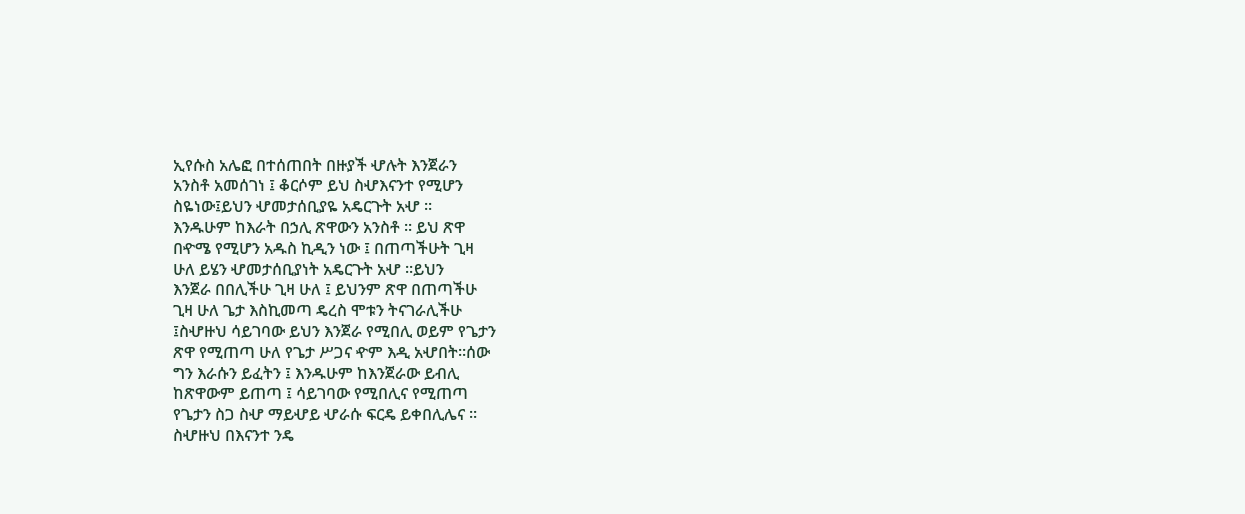ኢየሱስ አሌፎ በተሰጠበት በዙያች ሇሉት እንጀራን
አንስቶ አመሰገነ ፤ ቆርሶም ይህ ስሇእናንተ የሚሆን
ስዬነው፤ይህን ሇመታሰቢያዬ አዴርጉት አሇ ፡፡
እንዱሁም ከእራት በኃሊ ጽዋውን አንስቶ ፡፡ ይህ ጽዋ
በዯሜ የሚሆን አዱስ ኪዲን ነው ፤ በጠጣችሁት ጊዛ
ሁለ ይሄን ሇመታሰቢያነት አዴርጉት አሇ ፡፡ይህን
እንጀራ በበሊችሁ ጊዛ ሁለ ፤ ይህንም ጽዋ በጠጣችሁ
ጊዛ ሁለ ጌታ እስኪመጣ ዴረስ ሞቱን ትናገራሊችሁ
፤ስሇዙህ ሳይገባው ይህን እንጀራ የሚበሊ ወይም የጌታን
ጽዋ የሚጠጣ ሁለ የጌታ ሥጋና ዯም እዲ አሇበት፡፡ሰው
ግን እራሱን ይፈትን ፤ እንዱሁም ከእንጀራው ይብሊ
ከጽዋውም ይጠጣ ፤ ሳይገባው የሚበሊና የሚጠጣ
የጌታን ስጋ ስሇ ማይሇይ ሇራሱ ፍርዴ ይቀበሊሌና ፡፡
ስሇዙህ በእናንተ ንዴ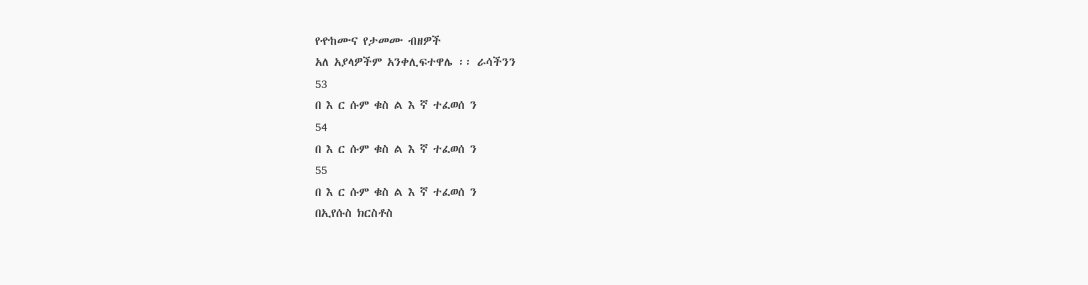የዯከሙና የታመሙ ብዘዎች
አለ አያላዎችም አንቀሊፍተዋሌ ፡፡ ራሳችንን
53
በ እ ር ሱም ቁስ ል እ ኛ ተፈወሰ ን
54
በ እ ር ሱም ቁስ ል እ ኛ ተፈወሰ ን
55
በ እ ር ሱም ቁስ ል እ ኛ ተፈወሰ ን
በኢየሱስ ክርስቶስ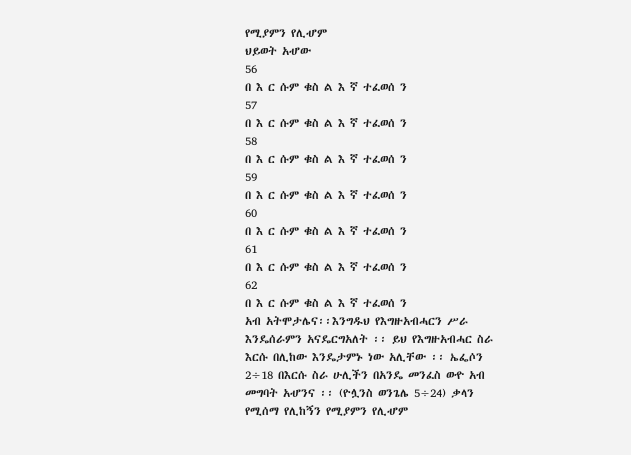የሚያምን የሊሇም
ህይወት አሇው
56
በ እ ር ሱም ቁስ ል እ ኛ ተፈወሰ ን
57
በ እ ር ሱም ቁስ ል እ ኛ ተፈወሰ ን
58
በ እ ር ሱም ቁስ ል እ ኛ ተፈወሰ ን
59
በ እ ር ሱም ቁስ ል እ ኛ ተፈወሰ ን
60
በ እ ር ሱም ቁስ ል እ ኛ ተፈወሰ ን
61
በ እ ር ሱም ቁስ ል እ ኛ ተፈወሰ ን
62
በ እ ር ሱም ቁስ ል እ ኛ ተፈወሰ ን
አብ አትሞታሌና፡፡እንግዱህ የእግዙአብሓርን ሥራ
እንዴሰራምን አናዴርግአለት ፡፡ ይህ የእግዙአብሓር ስራ
እርሱ በሊከው እንዴታምኑ ነው አሊቸው ፡፡ ኤፌሶን
2÷18 በእርሱ ስራ ሁሊችን በአንዴ መንፈስ ወዯ አብ
መግባት አሇንና ፡፡ (ዮሏንስ ወንጌሌ 5÷24) ቃላን
የሚሰማ የሊከኝን የሚያምን የሊሇም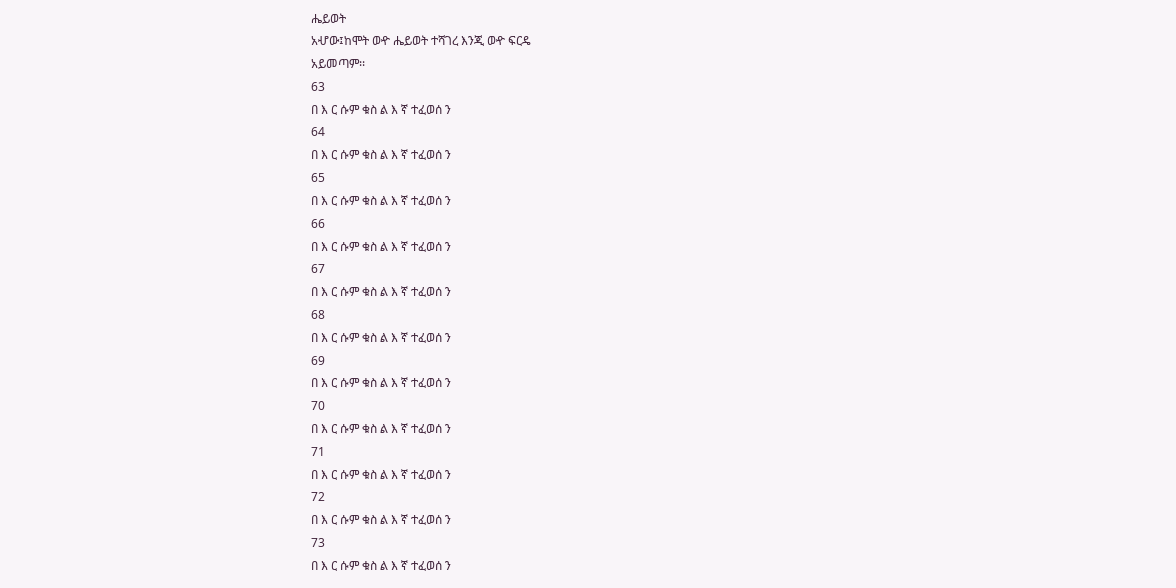ሔይወት
አሇው፤ከሞት ወዯ ሔይወት ተሻገረ እንጂ ወዯ ፍርዴ
አይመጣም፡፡
63
በ እ ር ሱም ቁስ ል እ ኛ ተፈወሰ ን
64
በ እ ር ሱም ቁስ ል እ ኛ ተፈወሰ ን
65
በ እ ር ሱም ቁስ ል እ ኛ ተፈወሰ ን
66
በ እ ር ሱም ቁስ ል እ ኛ ተፈወሰ ን
67
በ እ ር ሱም ቁስ ል እ ኛ ተፈወሰ ን
68
በ እ ር ሱም ቁስ ል እ ኛ ተፈወሰ ን
69
በ እ ር ሱም ቁስ ል እ ኛ ተፈወሰ ን
70
በ እ ር ሱም ቁስ ል እ ኛ ተፈወሰ ን
71
በ እ ር ሱም ቁስ ል እ ኛ ተፈወሰ ን
72
በ እ ር ሱም ቁስ ል እ ኛ ተፈወሰ ን
73
በ እ ር ሱም ቁስ ል እ ኛ ተፈወሰ ን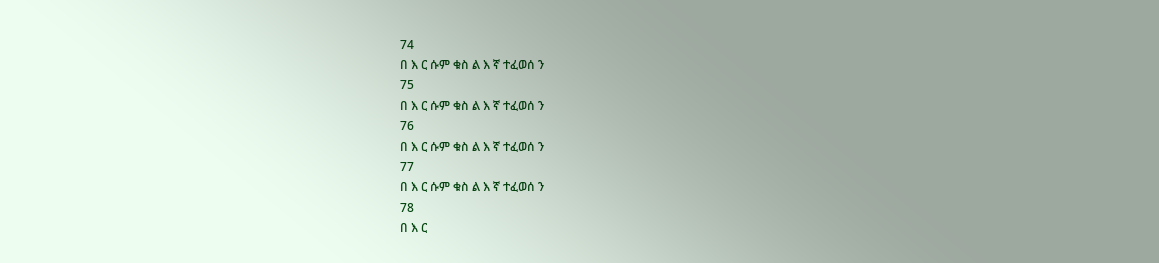74
በ እ ር ሱም ቁስ ል እ ኛ ተፈወሰ ን
75
በ እ ር ሱም ቁስ ል እ ኛ ተፈወሰ ን
76
በ እ ር ሱም ቁስ ል እ ኛ ተፈወሰ ን
77
በ እ ር ሱም ቁስ ል እ ኛ ተፈወሰ ን
78
በ እ ር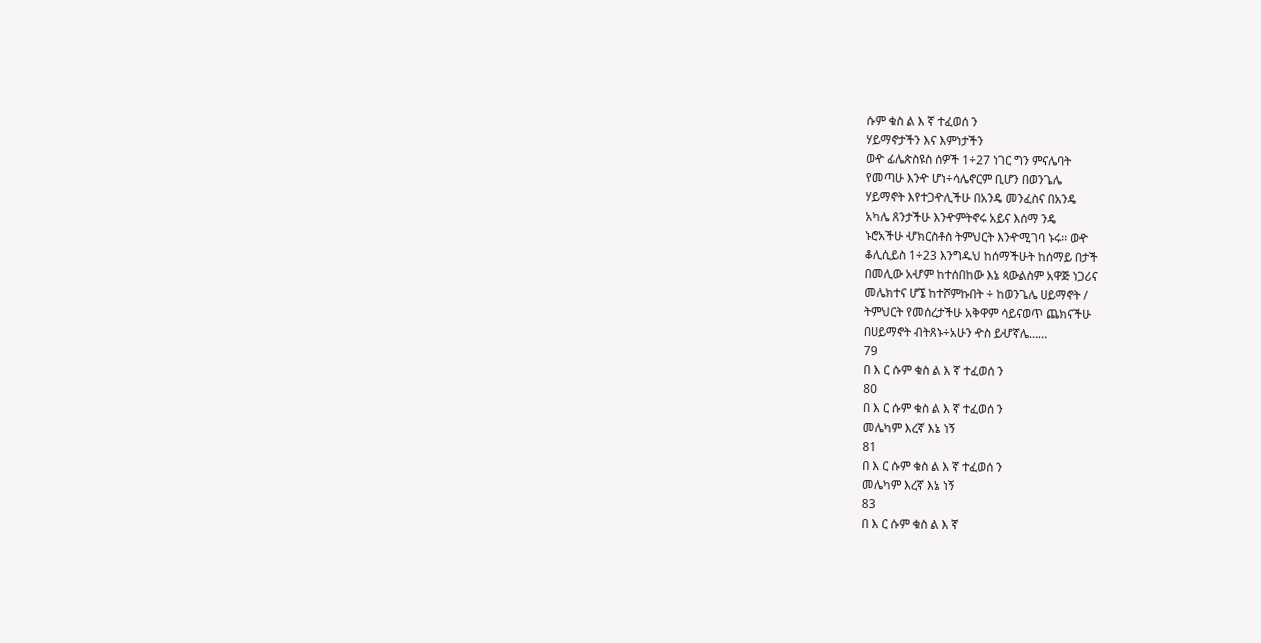ሱም ቁስ ል እ ኛ ተፈወሰ ን
ሃይማኖታችን እና እምነታችን
ወዯ ፊሌጵስዩስ ሰዎች 1÷27 ነገር ግን ምናሌባት
የመጣሁ እንዯ ሆነ÷ሳሌኖርም ቢሆን በወንጌሌ
ሃይማኖት እየተጋዯሊችሁ በአንዴ መንፈስና በአንዴ
አካሌ ጸንታችሁ እንዯምትኖሩ አይና እሰማ ንዴ
ኑሮአችሁ ሇክርስቶስ ትምህርት እንዯሚገባ ኑሩ፡፡ ወዯ
ቆሊሲይስ 1÷23 እንግዱህ ከሰማችሁት ከሰማይ በታች
በመሊው አሇም ከተሰበከው እኔ ጳውልስም አዋጅ ነጋሪና
መሌክተና ሆኜ ከተሾምኩበት ÷ ከወንጌሌ ሀይማኖት /
ትምህርት የመሰረታችሁ አቅዋም ሳይናወጥ ጨክናችሁ
በሀይማኖት ብትጸኑ÷አሁን ዯስ ይሇኛሌ……
79
በ እ ር ሱም ቁስ ል እ ኛ ተፈወሰ ን
80
በ እ ር ሱም ቁስ ል እ ኛ ተፈወሰ ን
መሌካም እረኛ እኔ ነኝ
81
በ እ ር ሱም ቁስ ል እ ኛ ተፈወሰ ን
መሌካም እረኛ እኔ ነኝ
83
በ እ ር ሱም ቁስ ል እ ኛ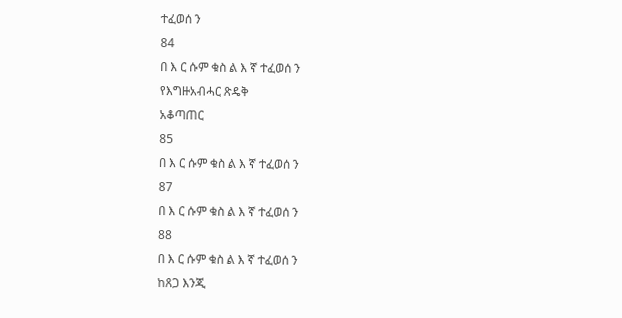ተፈወሰ ን
84
በ እ ር ሱም ቁስ ል እ ኛ ተፈወሰ ን
የእግዙአብሓር ጽዴቅ
አቆጣጠር
85
በ እ ር ሱም ቁስ ል እ ኛ ተፈወሰ ን
87
በ እ ር ሱም ቁስ ል እ ኛ ተፈወሰ ን
88
በ እ ር ሱም ቁስ ል እ ኛ ተፈወሰ ን
ከጸጋ እንጂ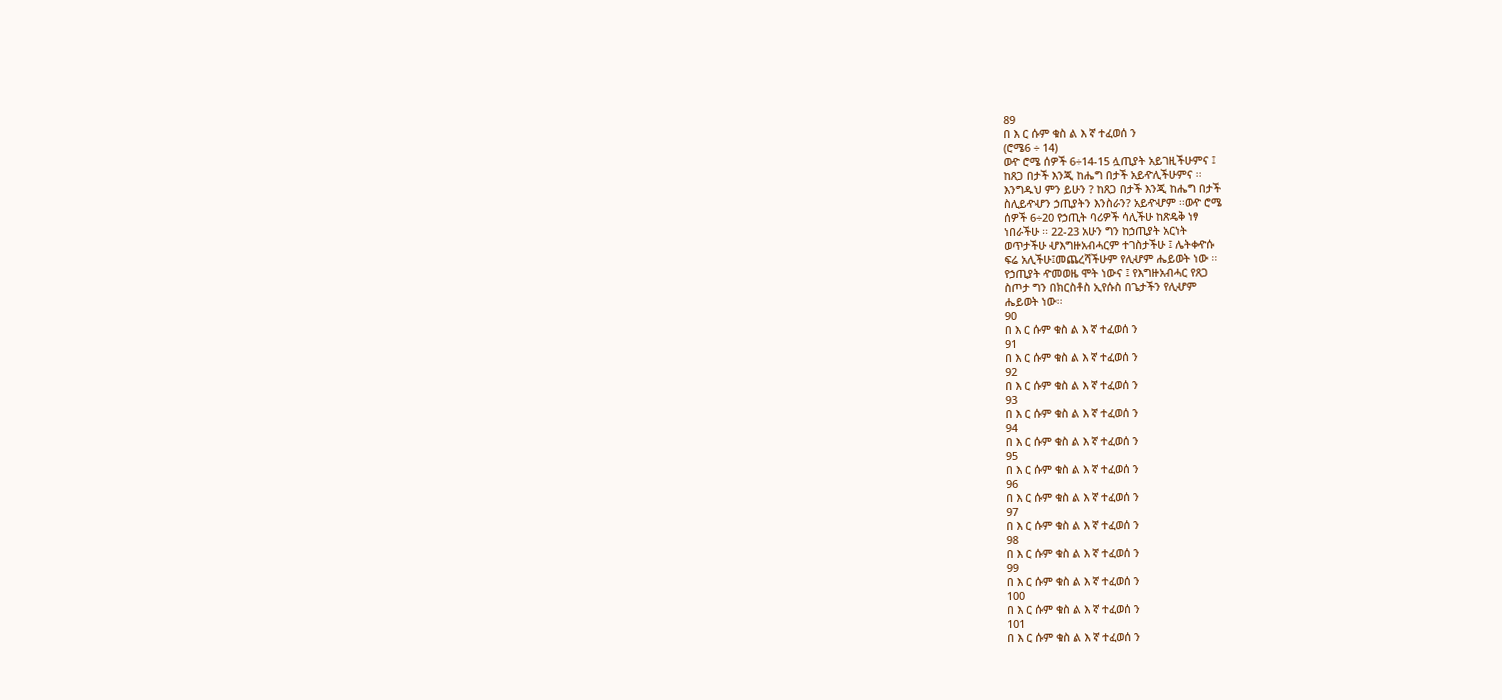89
በ እ ር ሱም ቁስ ል እ ኛ ተፈወሰ ን
(ሮሜ6 ÷ 14)
ወዯ ሮሜ ሰዎች 6÷14-15 ሏጢያት አይገዚችሁምና ፤
ከጸጋ በታች እንጂ ከሔግ በታች አይዯሊችሁምና ፡፡
እንግዱህ ምን ይሁን ? ከጸጋ በታች እንጂ ከሔግ በታች
ስሊይዯሇን ኃጢያትን እንስራን? አይዯሇም ፡፡ወዯ ሮሜ
ሰዎች 6÷20 የኃጢት ባሪዎች ሳሊችሁ ከጽዴቅ ነፃ
ነበራችሁ ፡፡ 22-23 አሁን ግን ከኃጢያት አርነት
ወጥታችሁ ሇእግዙአብሓርም ተገስታችሁ ፤ ሌትቀዯሱ
ፍሬ አሊችሁ፤መጨረሻችሁም የሊሇም ሔይወት ነው ፡፡
የኃጢያት ዯመወዜ ሞት ነውና ፤ የእግዙአብሓር የጸጋ
ስጦታ ግን በክርስቶስ ኢየሱስ በጌታችን የሊሇም
ሔይወት ነው፡፡
90
በ እ ር ሱም ቁስ ል እ ኛ ተፈወሰ ን
91
በ እ ር ሱም ቁስ ል እ ኛ ተፈወሰ ን
92
በ እ ር ሱም ቁስ ል እ ኛ ተፈወሰ ን
93
በ እ ር ሱም ቁስ ል እ ኛ ተፈወሰ ን
94
በ እ ር ሱም ቁስ ል እ ኛ ተፈወሰ ን
95
በ እ ር ሱም ቁስ ል እ ኛ ተፈወሰ ን
96
በ እ ር ሱም ቁስ ል እ ኛ ተፈወሰ ን
97
በ እ ር ሱም ቁስ ል እ ኛ ተፈወሰ ን
98
በ እ ር ሱም ቁስ ል እ ኛ ተፈወሰ ን
99
በ እ ር ሱም ቁስ ል እ ኛ ተፈወሰ ን
100
በ እ ር ሱም ቁስ ል እ ኛ ተፈወሰ ን
101
በ እ ር ሱም ቁስ ል እ ኛ ተፈወሰ ን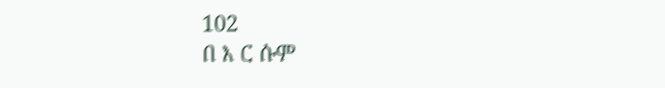102
በ እ ር ሱም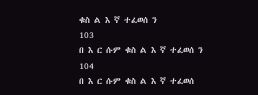ቁስ ል እ ኛ ተፈወሰ ን
103
በ እ ር ሱም ቁስ ል እ ኛ ተፈወሰ ን
104
በ እ ር ሱም ቁስ ል እ ኛ ተፈወሰ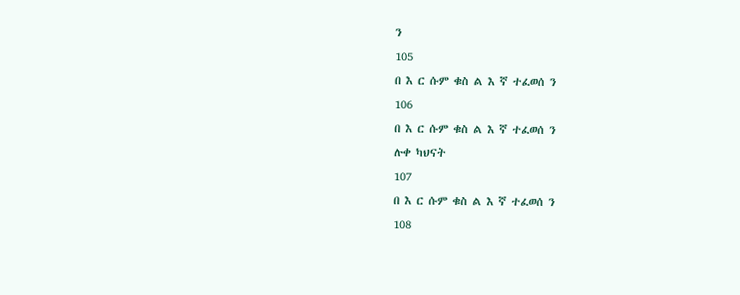ን
105
በ እ ር ሱም ቁስ ል እ ኛ ተፈወሰ ን
106
በ እ ር ሱም ቁስ ል እ ኛ ተፈወሰ ን
ሉቀ ካህናት
107
በ እ ር ሱም ቁስ ል እ ኛ ተፈወሰ ን
108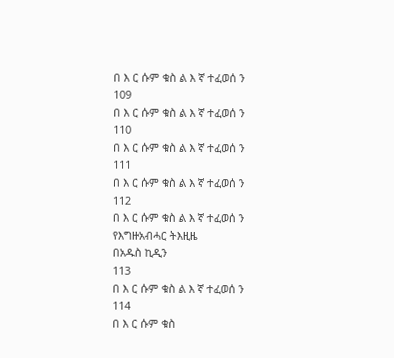በ እ ር ሱም ቁስ ል እ ኛ ተፈወሰ ን
109
በ እ ር ሱም ቁስ ል እ ኛ ተፈወሰ ን
110
በ እ ር ሱም ቁስ ል እ ኛ ተፈወሰ ን
111
በ እ ር ሱም ቁስ ል እ ኛ ተፈወሰ ን
112
በ እ ር ሱም ቁስ ል እ ኛ ተፈወሰ ን
የእግዙአብሓር ትእዚዜ
በአዱስ ኪዲን
113
በ እ ር ሱም ቁስ ል እ ኛ ተፈወሰ ን
114
በ እ ር ሱም ቁስ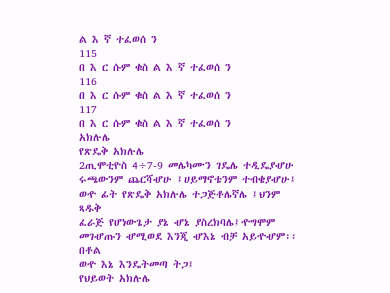ል እ ኛ ተፈወሰ ን
115
በ እ ር ሱም ቁስ ል እ ኛ ተፈወሰ ን
116
በ እ ር ሱም ቁስ ል እ ኛ ተፈወሰ ን
117
በ እ ር ሱም ቁስ ል እ ኛ ተፈወሰ ን
አክሉሌ
የጽዴቅ አክሉሌ
2ጢሞቲዮስ 4÷7-9 መሌካሙን ገዴሌ ተዲዴያሇሁ
ሩጫውንም ጨርሻሇሁ ፤ሀይማኖቴንም ተብቄያሇሁ፤
ወዯ ፊት የጽዴቅ አክሉሌ ተጋጅቶሌኛሌ ፤ህንም ጻዱቅ
ፈራጅ የሆነውጌታ ያኔ ሇኔ ያስረክባሌ፤ዯግሞም
መገሇጡን ሇሚወደ እንጂ ሇእኔ ብቻ አይዯሇም፡፡ በቶል
ወዯ እኔ እንዴትመጣ ትጋ፤
የህይወት አክሉሌ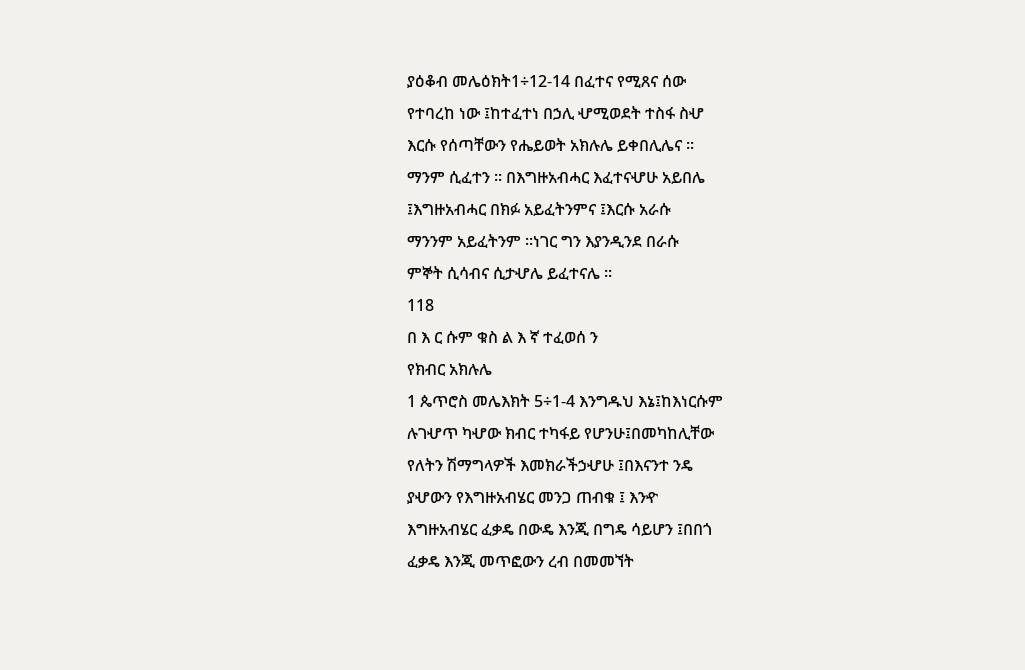ያዕቆብ መሌዕክት1÷12-14 በፈተና የሚጸና ሰው
የተባረከ ነው ፤ከተፈተነ በኃሊ ሇሚወደት ተስፋ ስሇ
እርሱ የሰጣቸውን የሔይወት አክሉሌ ይቀበሊሌና ፡፡
ማንም ሲፈተን ፡፡ በእግዙአብሓር እፈተናሇሁ አይበሌ
፤እግዙአብሓር በክፉ አይፈትንምና ፤እርሱ አራሱ
ማንንም አይፈትንም ፡፡ነገር ግን እያንዲንደ በራሱ
ምኞት ሲሳብና ሲታሇሌ ይፈተናሌ ፡፡
118
በ እ ር ሱም ቁስ ል እ ኛ ተፈወሰ ን
የክብር አክሉሌ
1 ጴጥሮስ መሌእክት 5÷1-4 እንግዱህ እኔ፤ከእነርሱም
ሉገሇጥ ካሇው ክብር ተካፋይ የሆንሁ፤በመካከሊቸው
የለትን ሽማግላዎች እመክራችኃሇሁ ፤በእናንተ ንዴ
ያሇውን የእግዙአብሄር መንጋ ጠብቁ ፤ እንዯ
እግዙአብሄር ፈቃዴ በውዴ እንጂ በግዴ ሳይሆን ፤በበጎ
ፈቃዴ እንጂ መጥፎውን ረብ በመመኘት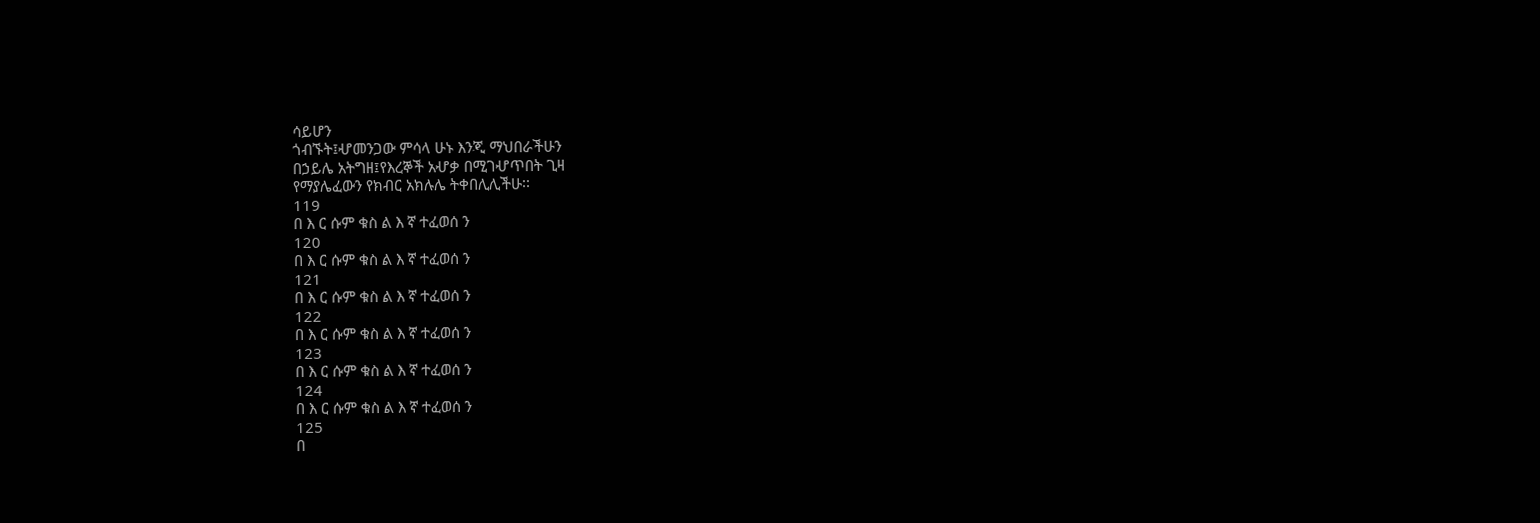ሳይሆን
ጎብኙት፤ሇመንጋው ምሳላ ሁኑ እንጂ ማህበራችሁን
በኃይሌ አትግዘ፤የእረኞች አሇቃ በሚገሇጥበት ጊዛ
የማያሌፈውን የክብር አክሉሌ ትቀበሊሊችሁ፡፡
119
በ እ ር ሱም ቁስ ል እ ኛ ተፈወሰ ን
120
በ እ ር ሱም ቁስ ል እ ኛ ተፈወሰ ን
121
በ እ ር ሱም ቁስ ል እ ኛ ተፈወሰ ን
122
በ እ ር ሱም ቁስ ል እ ኛ ተፈወሰ ን
123
በ እ ር ሱም ቁስ ል እ ኛ ተፈወሰ ን
124
በ እ ር ሱም ቁስ ል እ ኛ ተፈወሰ ን
125
በ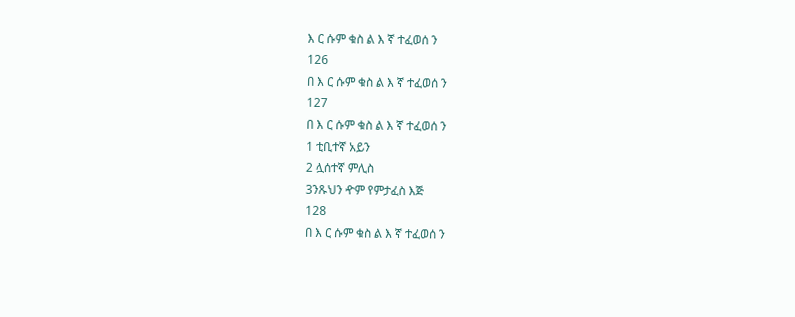እ ር ሱም ቁስ ል እ ኛ ተፈወሰ ን
126
በ እ ር ሱም ቁስ ል እ ኛ ተፈወሰ ን
127
በ እ ር ሱም ቁስ ል እ ኛ ተፈወሰ ን
1 ቲቢተኛ አይን
2 ሏሰተኛ ምሊስ
3ንጹህን ዯም የምታፈስ እጅ
128
በ እ ር ሱም ቁስ ል እ ኛ ተፈወሰ ን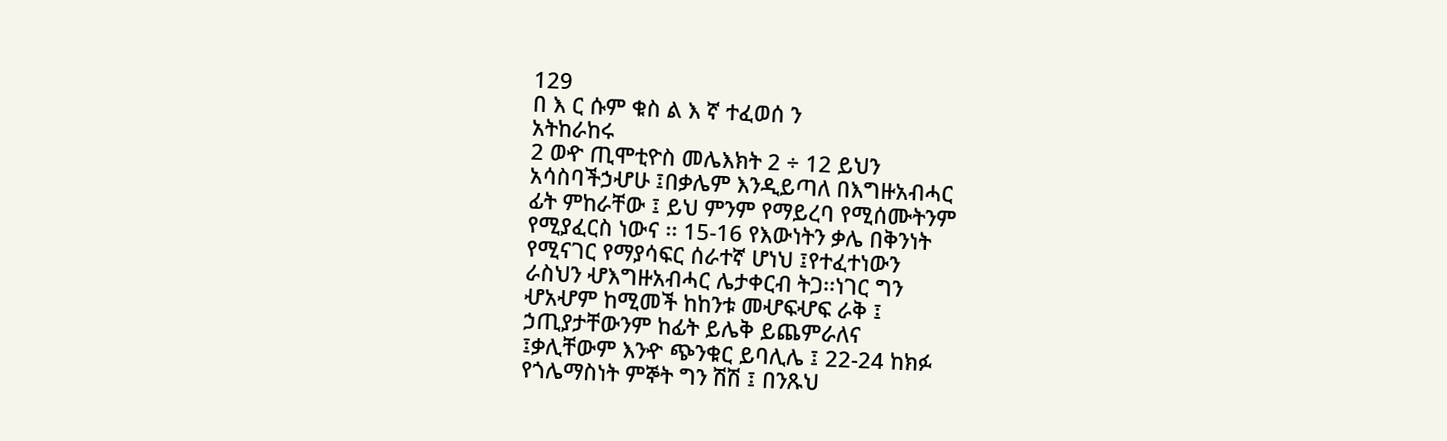129
በ እ ር ሱም ቁስ ል እ ኛ ተፈወሰ ን
አትከራከሩ
2 ወዯ ጢሞቲዮስ መሌእክት 2 ÷ 12 ይህን
አሳስባችኃሇሁ ፤በቃሌም እንዲይጣለ በእግዙአብሓር
ፊት ምከራቸው ፤ ይህ ምንም የማይረባ የሚሰሙትንም
የሚያፈርስ ነውና ፡፡ 15-16 የእውነትን ቃሌ በቅንነት
የሚናገር የማያሳፍር ሰራተኛ ሆነህ ፤የተፈተነውን
ራስህን ሇእግዙአብሓር ሌታቀርብ ትጋ፡፡ነገር ግን
ሇአሇም ከሚመች ከከንቱ መሇፍሇፍ ራቅ ፤
ኃጢያታቸውንም ከፊት ይሌቅ ይጨምራለና
፤ቃሊቸውም እንዯ ጭንቁር ይባሊሌ ፤ 22-24 ከክፉ
የጎሌማስነት ምኞት ግን ሽሽ ፤ በንጹህ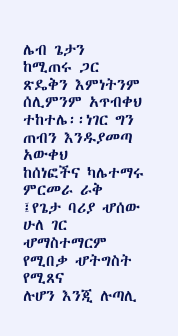ሌብ ጌታን
ከሚጠሩ ጋር ጽዴቅን እምነትንም ሰሊምንም አጥብቀህ
ተከተሌ፡፡ነገር ግን ጠብን እንዱያመጣ አውቀህ
ከሰነፎችና ካሌተማሩ ምርመራ ራቅ ፤የጌታ ባሪያ ሇሰው
ሁለ ገር ሇማስተማርም የሚበቃ ሇትግስት የሚጸና
ሉሆን እንጂ ሉጣሊ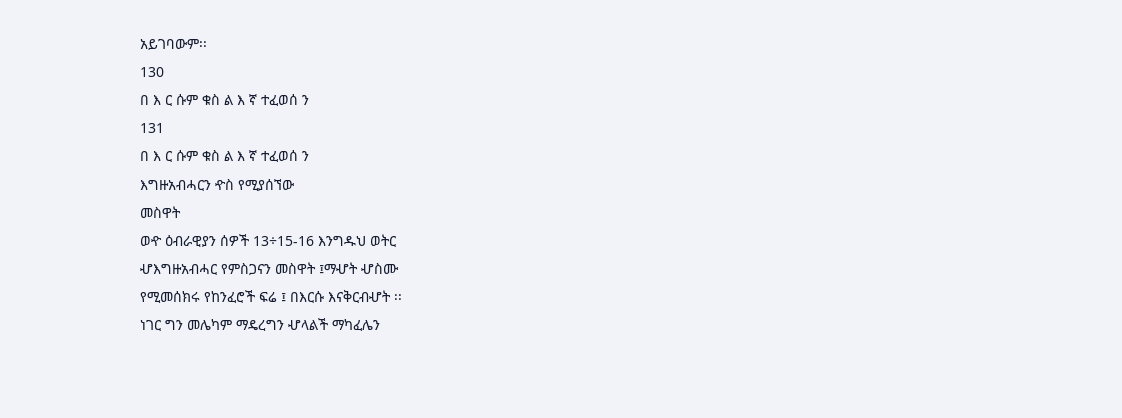አይገባውም፡፡
130
በ እ ር ሱም ቁስ ል እ ኛ ተፈወሰ ን
131
በ እ ር ሱም ቁስ ል እ ኛ ተፈወሰ ን
እግዙአብሓርን ዯስ የሚያሰኘው
መስዋት
ወዯ ዕብራዊያን ሰዎች 13÷15-16 እንግዱህ ወትር
ሇእግዙአብሓር የምስጋናን መስዋት ፤ማሇት ሇስሙ
የሚመሰክሩ የከንፈሮች ፍሬ ፤ በእርሱ እናቅርብሇት ፡፡
ነገር ግን መሌካም ማዴረግን ሇላልች ማካፈሌን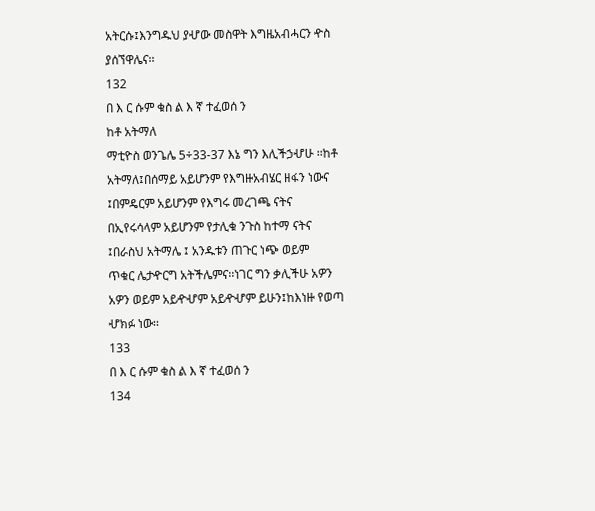አትርሱ፤እንግዱህ ያሇው መስዋት እግዜአብሓርን ዯስ
ያሰኘዋሌና፡፡
132
በ እ ር ሱም ቁስ ል እ ኛ ተፈወሰ ን
ከቶ አትማለ
ማቲዮስ ወንጌሌ 5÷33-37 እኔ ግን እሊችኃሇሁ ፡፡ከቶ
አትማለ፤በሰማይ አይሆንም የእግዙአብሄር ዘፋን ነውና
፤በምዴርም አይሆንም የእግሩ መረገጫ ናትና
በኢየሩሳላም አይሆንም የታሊቁ ንጉስ ከተማ ናትና
፤በራስህ አትማሌ ፤ አንዱቱን ጠጉር ነጭ ወይም
ጥቁር ሌታዯርግ አትችሌምና፡፡ነገር ግን ቃሊችሁ አዎን
አዎን ወይም አይዯሇም አይዯሇም ይሁን፤ከእነዙ የወጣ
ሇክፉ ነው፡፡
133
በ እ ር ሱም ቁስ ል እ ኛ ተፈወሰ ን
134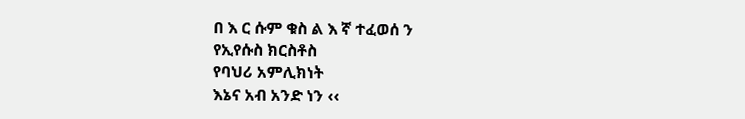በ እ ር ሱም ቁስ ል እ ኛ ተፈወሰ ን
የኢየሱስ ክርስቶስ
የባህሪ አምሊክነት
እኔና አብ አንድ ነን ‹‹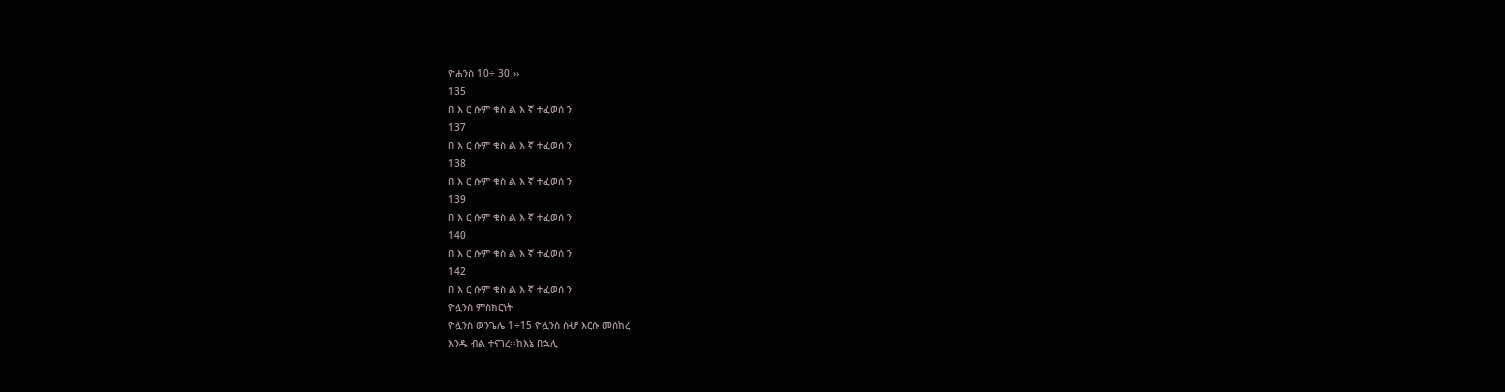ዮሐንስ 10÷ 30 ››
135
በ እ ር ሱም ቁስ ል እ ኛ ተፈወሰ ን
137
በ እ ር ሱም ቁስ ል እ ኛ ተፈወሰ ን
138
በ እ ር ሱም ቁስ ል እ ኛ ተፈወሰ ን
139
በ እ ር ሱም ቁስ ል እ ኛ ተፈወሰ ን
140
በ እ ር ሱም ቁስ ል እ ኛ ተፈወሰ ን
142
በ እ ር ሱም ቁስ ል እ ኛ ተፈወሰ ን
ዮሏንስ ምስክርነት
ዮሏንስ ወንጌሌ 1÷15 ዮሏንስ ስሇ እርሱ መሰከረ
እንዱ ብል ተናገረ፡፡ከእኔ በኋሊ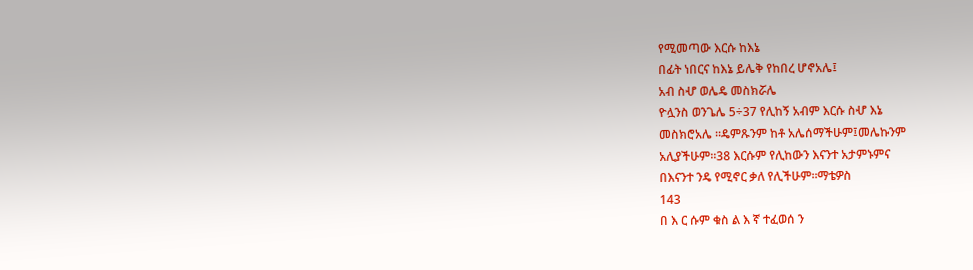የሚመጣው እርሱ ከእኔ
በፊት ነበርና ከእኔ ይሌቅ የከበረ ሆኖአሌ፤
አብ ስሇ ወሌዴ መስክሯሌ
ዮሏንስ ወንጌሌ 5÷37 የሊከኝ አብም እርሱ ስሇ እኔ
መስክሮአሌ ፡፡ዴምጹንም ከቶ አሌሰማችሁም፤መሌኩንም
አሊያችሁም፡፡38 እርሱም የሊከውን እናንተ አታምኑምና
በእናንተ ንዴ የሚኖር ቃለ የሊችሁም፡፡ማቴዎስ
143
በ እ ር ሱም ቁስ ል እ ኛ ተፈወሰ ን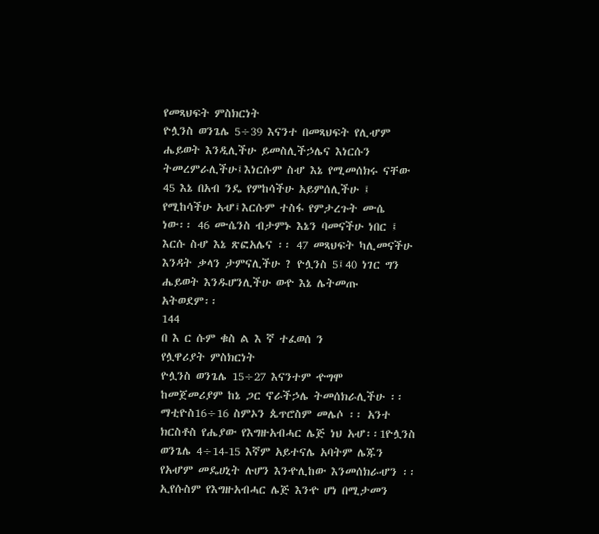የመጻህፍት ምስክርነት
ዮሏንስ ወንጌሌ 5÷39 እናንተ በመጻህፍት የሊሇም
ሔይወት እንዲሊችሁ ይመስሊችኃሌና እነርሱን
ትመረምራሊችሁ፤እነርሱም ስሇ እኔ የሚመሰክሩ ናቸው
45 እኔ በአብ ንዴ የምከሳችሁ አይምሰሊችሁ ፤
የሚከሳችሁ አሇ፤እርሱም ተስፋ የምታረጉት ሙሴ
ነው፡፡ 46 ሙሴንስ ብታምኑ እኔን ባመናችሁ ነበር ፤
እርሱ ስሇ እኔ ጽፎአሌና ፡፡ 47 መጻህፍት ካሊመናችሁ
እንዳት ቃላን ታምናሊችሁ ? ዮሏንስ 5፤40 ነገር ግን
ሔይወት እንዱሆንሊችሁ ወዯ እኔ ሌትመጡ
አትወደም፡፡
144
በ እ ር ሱም ቁስ ል እ ኛ ተፈወሰ ን
የሏዋሪያት ምስክርነት
ዮሏንስ ወንጌሌ 15÷27 እናንተም ዯግሞ
ከመጀመሪያም ከኔ ጋር ኖራችኃሌ ትመሰክራሊችሁ ፡፡
ማቲዮስ16÷16 ስምኦን ጴጥሮስም መሌሶ ፡፡ አንተ
ክርስቶስ የሔያው የእግዙአብሓር ሌጅ ነህ አሇ፡፡1ዮሏንስ
ወንጌሌ 4÷14-15 እኛም አይተናሌ አባትም ሌጁን
የአሇም መዴሀኒት ሉሆን እንዯሊከው እንመሰክራሇን ፡፡
ኢየሱስም የእግዙአብሓር ሌጅ እንዯ ሆነ በሚታመን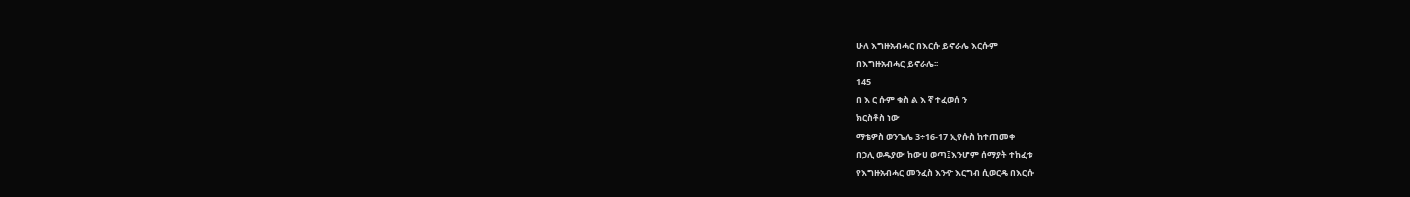ሁለ እግዙአብሓር በእርሱ ይኖራሌ እርሱም
በእግዙአብሓር ይኖራሌ፡፡
145
በ እ ር ሱም ቁስ ል እ ኛ ተፈወሰ ን
ክርስቶስ ነው
ማቴዎስ ወንጌሌ 3÷16-17 ኢየሱስ ከተጠመቀ
በኃሊ ወዱያው ከውሀ ወጣ፤እንሆም ሰማያት ተከፈቱ
የእግዙአብሓር መንፈስ እንዯ እርግብ ሲወርዴ በእርሱ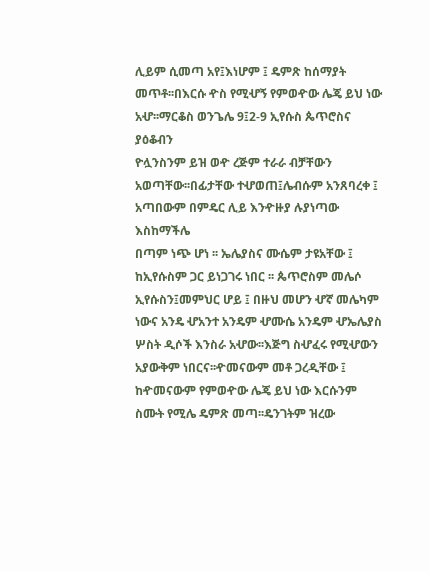ሊይም ሲመጣ አየ፤እነሆም ፤ ዴምጽ ከሰማያት
መጥቶ፡፡በእርሱ ዯስ የሚሇኝ የምወዯው ሌጄ ይህ ነው
አሇ፡፡ማርቆስ ወንጌሌ 9፤2-9 ኢየሱስ ጴጥሮስና ያዕቆብን
ዮሏንስንም ይዝ ወዯ ረጅም ተራራ ብቻቸውን
አወጣቸው፡፡በፊታቸው ተሇወጠ፤ሌብሱም አንጸባረቀ ፤
አጣበውም በምዴር ሊይ እንዯዙያ ሉያነጣው እስከማችሌ
በጣም ነጭ ሆነ ፡፡ ኤሌያስና ሙሴም ታዩአቸው ፤
ከኢየሱስም ጋር ይነጋገሩ ነበር ፡፡ ጴጥሮስም መሌሶ
ኢየሱስን፤መምህር ሆይ ፤ በዙህ መሆን ሇኛ መሌካም
ነውና አንዴ ሇአንተ አንዴም ሇሙሴ አንዴም ሇኤሌያስ
ሦስት ዲሶች እንስራ አሇው፡፡እጅግ ስሇፈሩ የሚሇውን
አያውቅም ነበርና፡፡ዯመናውም መቶ ጋረዲቸው ፤
ከዯመናውም የምወዯው ሌጄ ይህ ነው እርሱንም
ስሙት የሚሌ ዴምጽ መጣ፡፡ዴንገትም ዝረው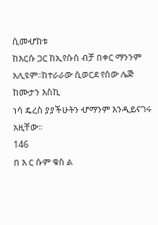ሲመሇከቱ
ከእርሱ ጋር ከኢየሱስ ብቻ በቀር ማንንም
አሊዩም፡፡ከተራራው ሲወርደ የሰው ሌጅ ከሙታን እስኪ
ነሳ ዴረስ ያያችሁትን ሇማንም እንዲይናገሩ አዚቸው፡፡
146
በ እ ር ሱም ቁስ ል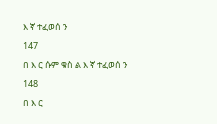እ ኛ ተፈወሰ ን
147
በ እ ር ሱም ቁስ ል እ ኛ ተፈወሰ ን
148
በ እ ር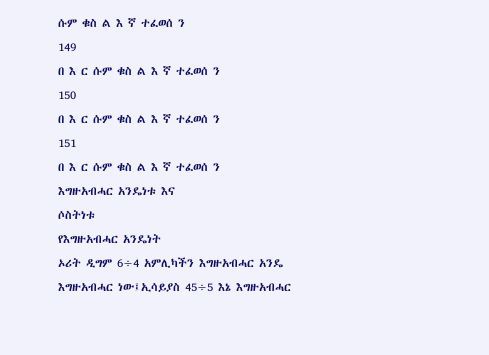ሱም ቁስ ል እ ኛ ተፈወሰ ን
149
በ እ ር ሱም ቁስ ል እ ኛ ተፈወሰ ን
150
በ እ ር ሱም ቁስ ል እ ኛ ተፈወሰ ን
151
በ እ ር ሱም ቁስ ል እ ኛ ተፈወሰ ን
እግዙአብሓር አንዴነቱ እና
ሶስትነቱ
የእግዙአብሓር አንዴነት
ኦሪት ዲግም 6÷4 አምሊካችን እግዙአብሓር አንዴ
እግዙአብሓር ነው፤ኢሳይያስ 45÷5 እኔ እግዙአብሓር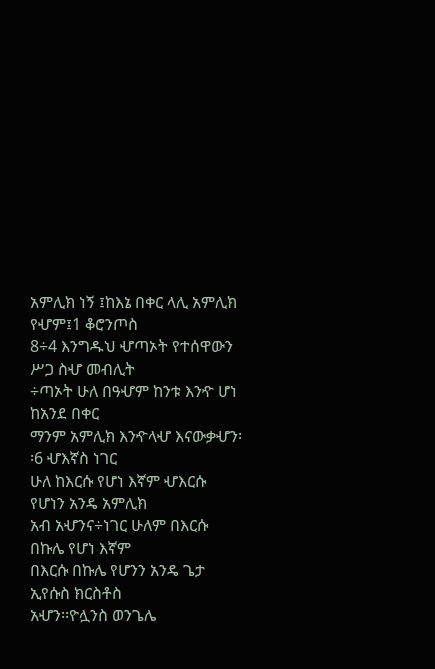አምሊክ ነኝ ፤ከእኔ በቀር ላሊ አምሊክ የሇም፤1 ቆሮንጦስ
8÷4 እንግዱህ ሇጣኦት የተሰዋውን ሥጋ ስሇ መብሊት
÷ጣኦት ሁለ በዓሇም ከንቱ እንዯ ሆነ ከአንደ በቀር
ማንም አምሊክ እንዯላሇ እናውቃሇን፡፡6 ሇእኛስ ነገር
ሁለ ከእርሱ የሆነ እኛም ሇእርሱ የሆነን አንዴ አምሊክ
አብ አሇንና÷ነገር ሁለም በእርሱ በኩሌ የሆነ እኛም
በእርሱ በኩሌ የሆንን አንዴ ጌታ ኢየሱስ ክርስቶስ
አሇን፡፡ዮሏንስ ወንጌሌ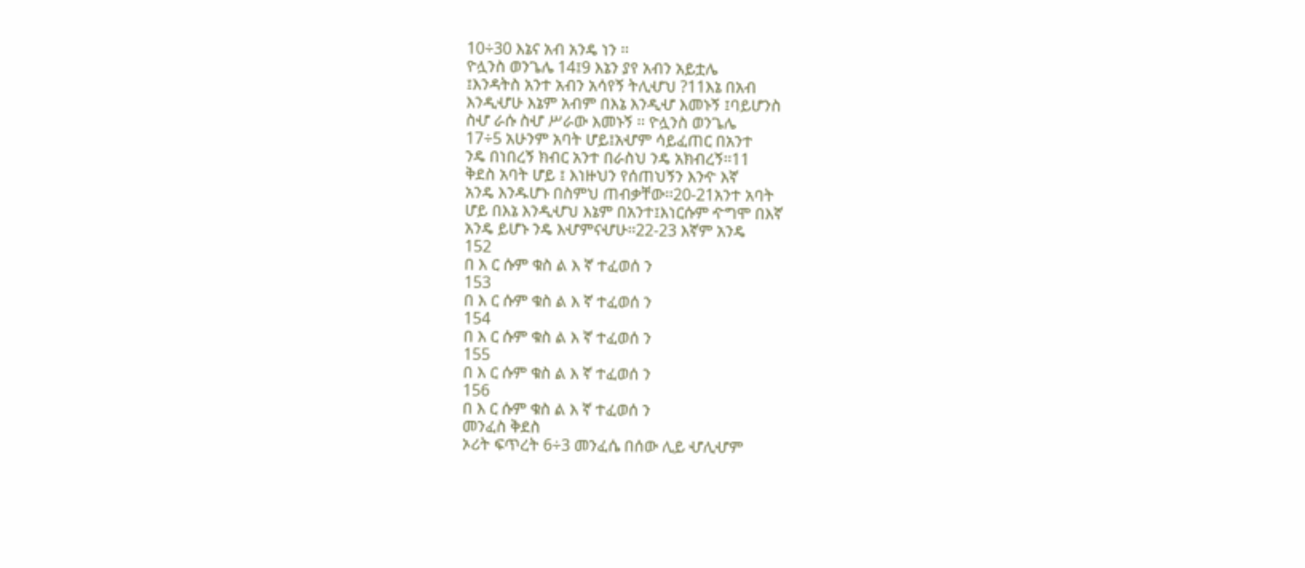10÷30 እኔና አብ አንዴ ነን ፡፡
ዮሏንስ ወንጌሌ 14፤9 እኔን ያየ አብን አይቷሌ
፤እንዳትስ አንተ አብን አሳየኝ ትሊሇህ ?11እኔ በአብ
እንዲሇሁ እኔም አብም በእኔ እንዲሇ እመኑኝ ፤ባይሆንስ
ስሇ ራሱ ስሇ ሥራው እመኑኝ ፡፡ ዮሏንስ ወንጌሌ
17÷5 አሁንም አባት ሆይ፤አሇም ሳይፈጠር በአንተ
ንዴ በነበረኝ ክብር አንተ በራስህ ንዴ አክብረኝ፡፡11
ቅደስ አባት ሆይ ፤ እነዙህን የሰጠህኝን እንዯ እኛ
አንዴ እንዱሆኑ በስምህ ጠብቃቸው፡፡20-21አንተ አባት
ሆይ በእኔ እንዲሇህ እኔም በአንተ፤እነርሱም ዯግሞ በእኛ
አንዴ ይሆኑ ንዴ እሇምናሇሁ፡፡22-23 እኛም አንዴ
152
በ እ ር ሱም ቁስ ል እ ኛ ተፈወሰ ን
153
በ እ ር ሱም ቁስ ል እ ኛ ተፈወሰ ን
154
በ እ ር ሱም ቁስ ል እ ኛ ተፈወሰ ን
155
በ እ ር ሱም ቁስ ል እ ኛ ተፈወሰ ን
156
በ እ ር ሱም ቁስ ል እ ኛ ተፈወሰ ን
መንፈስ ቅደስ
ኦሪት ፍጥረት 6÷3 መንፈሴ በሰው ሊይ ሇሊሇም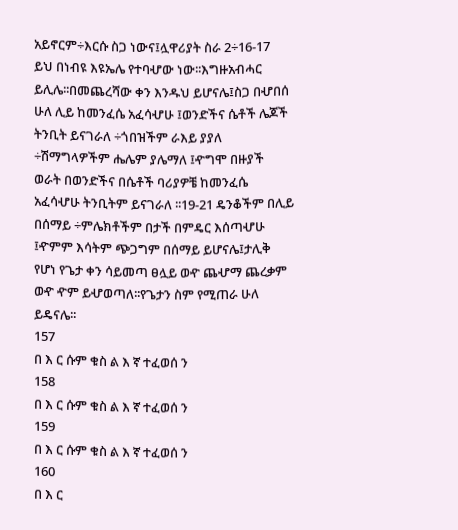አይኖርም÷እርሱ ስጋ ነውና፤ሏዋሪያት ስራ 2÷16-17
ይህ በነብዩ እዩኤሌ የተባሇው ነው፡፡እግዙአብሓር
ይሊሌ፡፡በመጨረሻው ቀን እንዱህ ይሆናሌ፤ስጋ በሇበሰ
ሁለ ሊይ ከመንፈሴ አፈሳሇሁ ፤ወንድችና ሴቶች ሌጆች
ትንቢት ይናገራለ ÷ጎበዝችም ራእይ ያያለ
÷ሽማግላዎችም ሔሌም ያሌማለ ፤ዯግሞ በዙያች
ወራት በወንድችና በሴቶች ባሪያዎቼ ከመንፈሴ
አፈሳሇሁ ትንቢትም ይናገራለ ፡፡19-21 ዴንቆችም በሊይ
በሰማይ ÷ምሌክቶችም በታች በምዴር እሰጣሇሁ
፤ዯምም እሳትም ጭጋግም በሰማይ ይሆናሌ፤ታሊቅ
የሆነ የጌታ ቀን ሳይመጣ ፀሏይ ወዯ ጨሇማ ጨረቃም
ወዯ ዯም ይሇወጣለ፡፡የጌታን ስም የሚጠራ ሁለ
ይዴናሌ፡፡
157
በ እ ር ሱም ቁስ ል እ ኛ ተፈወሰ ን
158
በ እ ር ሱም ቁስ ል እ ኛ ተፈወሰ ን
159
በ እ ር ሱም ቁስ ል እ ኛ ተፈወሰ ን
160
በ እ ር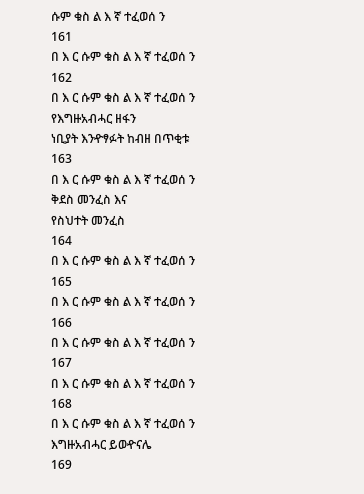ሱም ቁስ ል እ ኛ ተፈወሰ ን
161
በ እ ር ሱም ቁስ ል እ ኛ ተፈወሰ ን
162
በ እ ር ሱም ቁስ ል እ ኛ ተፈወሰ ን
የእግዙአብሓር ዘፋን
ነቢያት እንዯፃፉት ከብዘ በጥቂቱ
163
በ እ ር ሱም ቁስ ል እ ኛ ተፈወሰ ን
ቅደስ መንፈስ እና
የስህተት መንፈስ
164
በ እ ር ሱም ቁስ ል እ ኛ ተፈወሰ ን
165
በ እ ር ሱም ቁስ ል እ ኛ ተፈወሰ ን
166
በ እ ር ሱም ቁስ ል እ ኛ ተፈወሰ ን
167
በ እ ር ሱም ቁስ ል እ ኛ ተፈወሰ ን
168
በ እ ር ሱም ቁስ ል እ ኛ ተፈወሰ ን
እግዙአብሓር ይወዯናሌ
169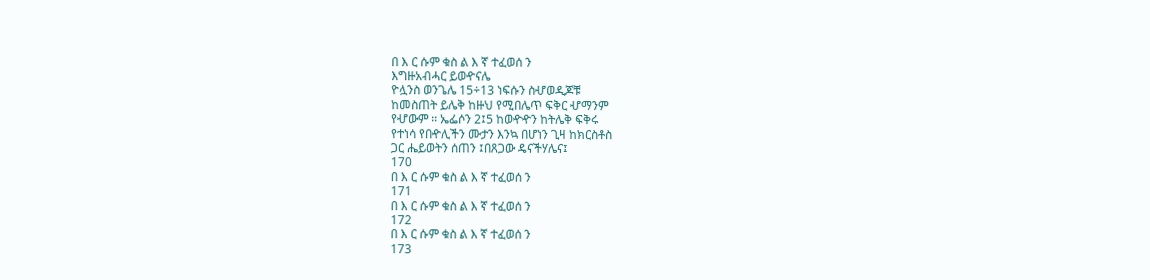በ እ ር ሱም ቁስ ል እ ኛ ተፈወሰ ን
እግዙአብሓር ይወዯናሌ
ዮሏንስ ወንጌሌ 15÷13 ነፍሱን ስሇወዲጆቹ
ከመስጠት ይሌቅ ከዙህ የሚበሌጥ ፍቅር ሇማንም
የሇውም ፡፡ ኤፌሶን 2፤5 ከወዯዯን ከትሌቅ ፍቅሩ
የተነሳ የበዯሊችን ሙታን እንኳ በሆነን ጊዛ ከክርስቶስ
ጋር ሔይወትን ሰጠን ፤በጸጋው ዴናችሃሌና፤
170
በ እ ር ሱም ቁስ ል እ ኛ ተፈወሰ ን
171
በ እ ር ሱም ቁስ ል እ ኛ ተፈወሰ ን
172
በ እ ር ሱም ቁስ ል እ ኛ ተፈወሰ ን
173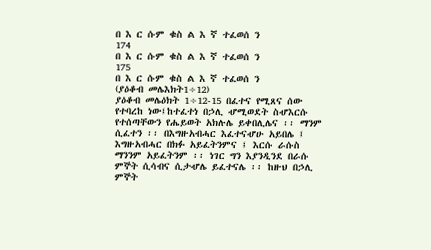በ እ ር ሱም ቁስ ል እ ኛ ተፈወሰ ን
174
በ እ ር ሱም ቁስ ል እ ኛ ተፈወሰ ን
175
በ እ ር ሱም ቁስ ል እ ኛ ተፈወሰ ን
(ያዕቆብ መሌእክት1÷12)
ያዕቆብ መሌዕክት 1÷12-15 በፈተና የሚጸና ሰው
የተባረከ ነው፤ከተፈተነ በኃሊ ሇሚወደት ስሇእርሱ
የተሰጣቸውን የሔይወት አክሉሌ ይቀበሊሌና ፡፡ ማንም
ሲፈተን ፡፡ በእግዙአብሓር እፈተናሇሁ አይበሌ ፤
እግዙአብሓር በክፉ አይፈትንምና ፤ እርሱ ራሱስ
ማንንም አይፈትንም ፡፡ ነገር ግን እያንዲንደ በራሱ
ምኞት ሲሳብና ሲታሇሌ ይፈተናሌ ፡፡ ከዙህ በኃሊ
ምኞት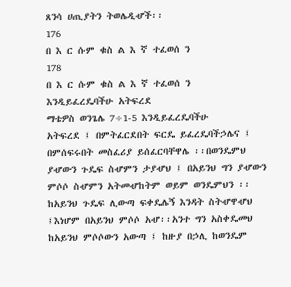ጸንሳ ሀጢያትን ትወሌዲሇች፡፡
176
በ እ ር ሱም ቁስ ል እ ኛ ተፈወሰ ን
178
በ እ ር ሱም ቁስ ል እ ኛ ተፈወሰ ን
እንዲይፈረዴባችሁ አትፍረደ
ማቴዎስ ወንጌሌ 7÷1-5 እንዲይፈረዴባችሁ
አትፍረደ ፤ በምትፈርደበት ፍርዴ ይፈረዴባችኃሌና ፤
በምሰፍሩበት መስፈሪያ ይሰፈርባቸዋሌ ፡፡በወንዴምህ
ያሇውን ጉዴፍ ስሇምን ታያሇህ ፤ በአይንህ ግን ያሇውን
ምሶሶ ስሇምን አትመሇከትም ወይም ወንዴምህን ፡፡
ከአይንህ ጉዴፍ ሊውጣ ፍቀዴሌኝ እንዳት ስትሇዋሇህ
፤እነሆም በአይንህ ምሶሶ አሇ፡፡አንተ ግን አስቀዴመህ
ከአይንህ ምሶሶውን አውጣ ፤ ከዙያ በኃሊ ከወንዴም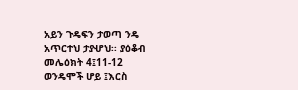አይን ጉዴፍን ታወጣ ንዴ አጥርተህ ታያሇህ፡፡ ያዕቆብ
መሌዕክት 4፤11-12 ወንዴሞች ሆይ ፤እርስ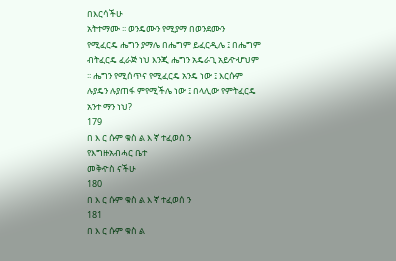በእርሳችሁ
አትተማሙ ፡፡ ወንዴሙን የሚያማ በወንደሙን
የሚፈርዴ ሔግን ያማሌ በሔግም ይፈርዲሌ ፤ በሔግም
ብትፈርዴ ፈራጅ ነህ እንጂ ሔግን አዴራጊ አይዯሇህም
፡፡ ሔግን የሚሰጥና የሚፈርዴ አንዴ ነው ፤ እርሱም
ሉያዴን ሉያጠፋ ምየሚችሌ ነው ፤ በላሊው የምትፈርዴ
አንተ ማን ነህ?
179
በ እ ር ሱም ቁስ ል እ ኛ ተፈወሰ ን
የእግዙአብሓር ቤተ
መቅዯስ ናችሁ
180
በ እ ር ሱም ቁስ ል እ ኛ ተፈወሰ ን
181
በ እ ር ሱም ቁስ ል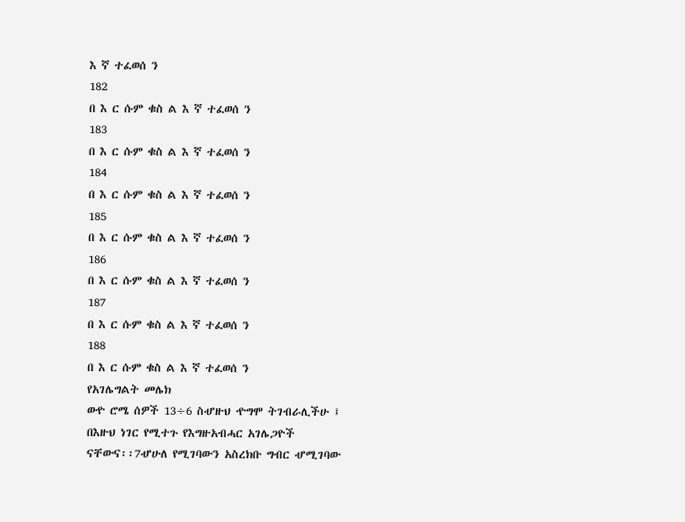እ ኛ ተፈወሰ ን
182
በ እ ር ሱም ቁስ ል እ ኛ ተፈወሰ ን
183
በ እ ር ሱም ቁስ ል እ ኛ ተፈወሰ ን
184
በ እ ር ሱም ቁስ ል እ ኛ ተፈወሰ ን
185
በ እ ር ሱም ቁስ ል እ ኛ ተፈወሰ ን
186
በ እ ር ሱም ቁስ ል እ ኛ ተፈወሰ ን
187
በ እ ር ሱም ቁስ ል እ ኛ ተፈወሰ ን
188
በ እ ር ሱም ቁስ ል እ ኛ ተፈወሰ ን
የአገሌግልት መሌክ
ወዯ ሮሜ ሰዎች 13÷6 ስሇዙህ ዯግሞ ትገብራሊችሁ ፤
በእዙህ ነገር የሚተጉ የእግዙአብሓር አገሌጋዮች
ናቸውና፡፡7ሇሁለ የሚገባውን አስረክቡ ግብር ሇሚገባው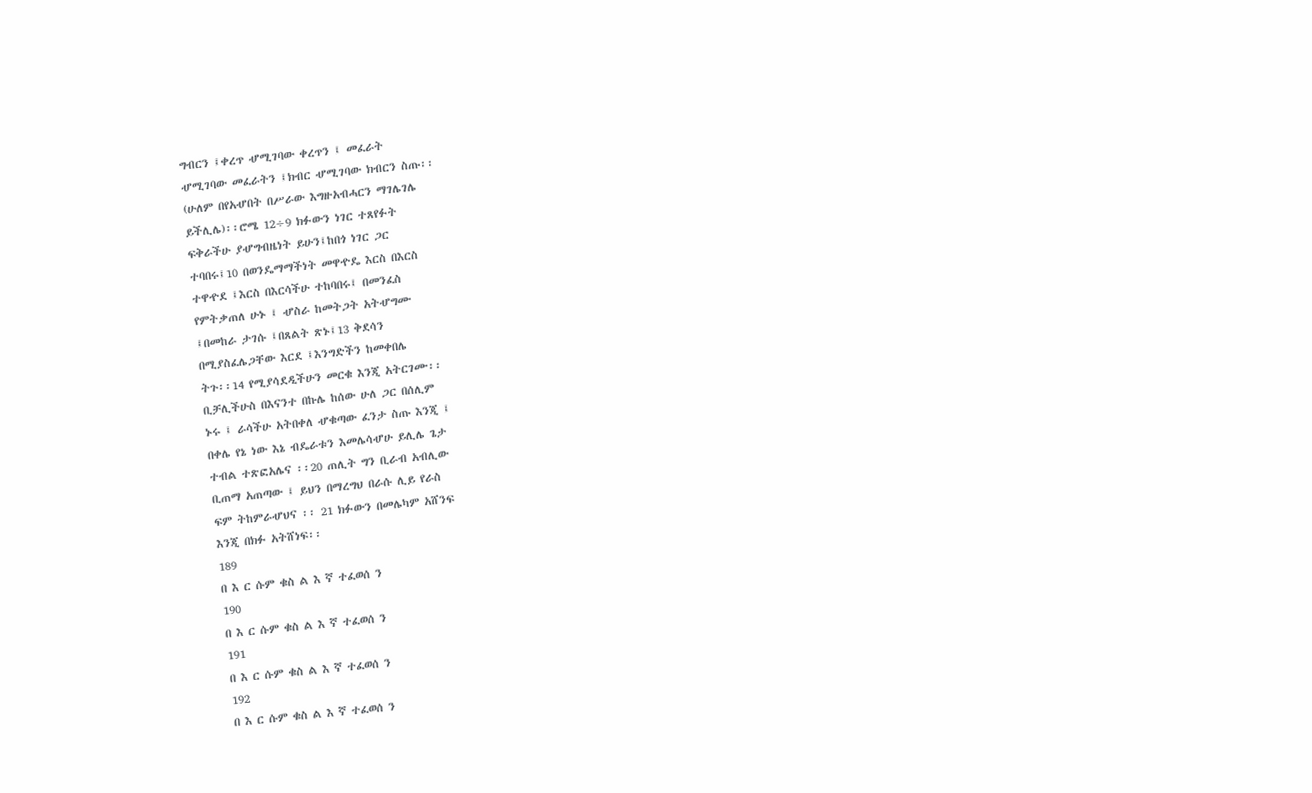ግብርን ፤ቀረጥ ሇሚገባው ቀረጥን ፤ መፈራት
ሇሚገባው መፈራትን ፤ክብር ሇሚገባው ክብርን ስጡ፡፡
(ሁለም በየአሇበት በሥራው እግዙአብሓርን ማገሌገሌ
ይችሊሌ)፡፡ሮሜ 12÷9 ክፉውን ነገር ተጸየፉት
ፍቅራችሁ ያሇግብዜነት ይሁን፤ከበጎ ነገር ጋር
ተባበሩ፤10 በወንዴማማችነት መዋዯዴ እርስ በእርስ
ተዋዯደ ፤እርስ በእርሳችሁ ተከባበሩ፤ በመንፈስ
የምትቃጠለ ሁኑ ፤ ሇስራ ከመትጋት አትሇግሙ
፤በመከራ ታገሱ ፤በጸልት ጽኑ፤13 ቅደሳን
በሚያስፈሌጋቸው እርደ ፤እንግድችን ከመቀበሌ
ትጉ፡፡14 የሚያሳደዲችሁን መርቁ እንጂ አትርገሙ፡፡
ቢቻሊችሁስ በእናንተ በኩሌ ከሰው ሁለ ጋር በሰሊም
ኑሩ ፤ ራሳችሁ አትበቀለ ሇቁጣው ፈንታ ስጡ እንጂ ፤
በቀሌ የኔ ነው እኔ ብዴራቱን እመሌሳሇሁ ይሊሌ ጌታ
ተብል ተጽፎአሌና ፡፡20 ጠሊት ግን ቢራብ አብሊው
ቢጠማ አጠጣው ፤ ይህን በማረግህ በራሱ ሊይ የራስ
ፍም ትከምራሇህና ፡፡ 21 ክፉውን በመሌካም አሸንፍ
እንጂ በክፉ አትሸነፍ፡፡
189
በ እ ር ሱም ቁስ ል እ ኛ ተፈወሰ ን
190
በ እ ር ሱም ቁስ ል እ ኛ ተፈወሰ ን
191
በ እ ር ሱም ቁስ ል እ ኛ ተፈወሰ ን
192
በ እ ር ሱም ቁስ ል እ ኛ ተፈወሰ ን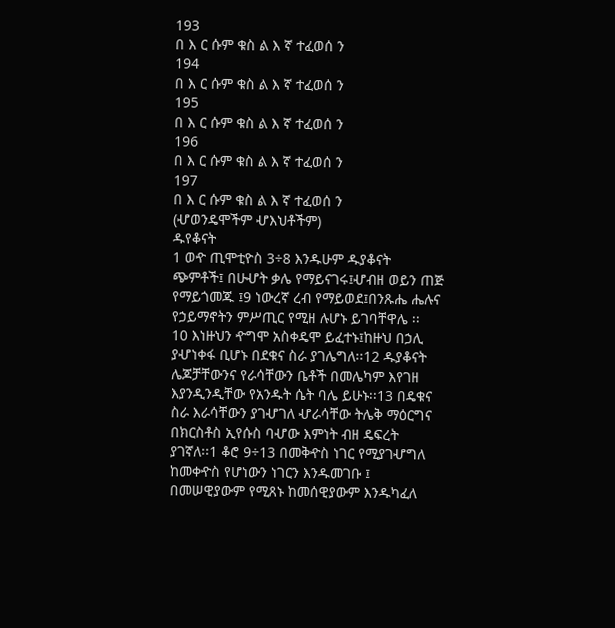193
በ እ ር ሱም ቁስ ል እ ኛ ተፈወሰ ን
194
በ እ ር ሱም ቁስ ል እ ኛ ተፈወሰ ን
195
በ እ ር ሱም ቁስ ል እ ኛ ተፈወሰ ን
196
በ እ ር ሱም ቁስ ል እ ኛ ተፈወሰ ን
197
በ እ ር ሱም ቁስ ል እ ኛ ተፈወሰ ን
(ሇወንዴሞችም ሇእህቶችም)
ዱየቆናት
1 ወዯ ጢሞቲዮስ 3÷8 እንዱሁም ዱያቆናት
ጭምቶች፤ በሁሇት ቃሌ የማይናገሩ፤ሇብዘ ወይን ጠጅ
የማይጎመጁ ፤9 ነውረኛ ረብ የማይወደ፤በንጹሔ ሔሉና
የኃይማኖትን ምሥጢር የሚዘ ሉሆኑ ይገባቸዋሌ ፡፡
10 እነዙህን ዯግሞ አስቀዴሞ ይፈተኑ፤ከዙህ በኃሊ
ያሇነቀፋ ቢሆኑ በደቁና ስራ ያገሌግለ፡፡12 ዱያቆናት
ሌጆቻቸውንና የራሳቸውን ቤቶች በመሌካም እየገዘ
እያንዲንዲቸው የአንዱት ሴት ባሌ ይሁኑ፡፡13 በዴቁና
ስራ እራሳቸውን ያገሇገለ ሇራሳቸው ትሌቅ ማዕርግና
በክርስቶስ ኢየሱስ ባሇው እምነት ብዘ ዴፍረት
ያገኛለ፡፡1 ቆሮ 9÷13 በመቅዯስ ነገር የሚያገሇግለ
ከመቀዯስ የሆነውን ነገርን እንዱመገቡ ፤
በመሠዊያውም የሚጸኑ ከመሰዊያውም እንዱካፈለ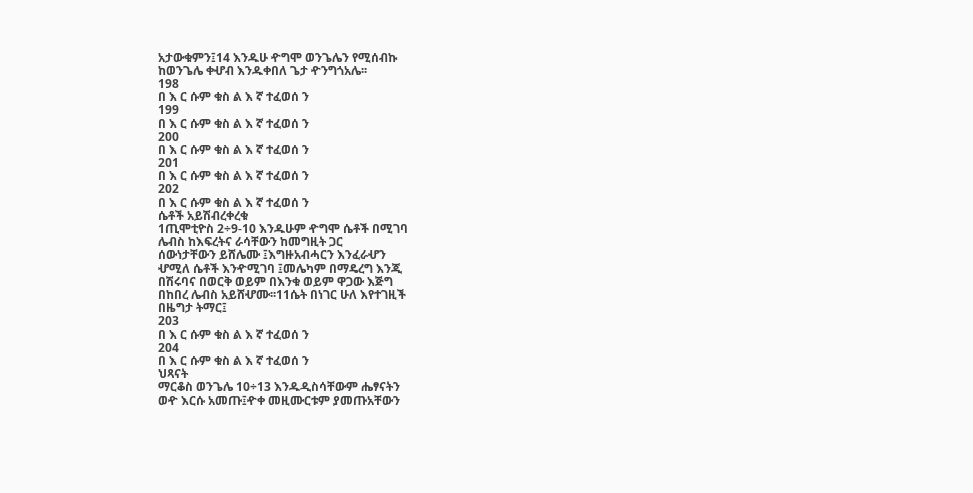አታውቁምን፤14 እንዱሁ ዯግሞ ወንጌሌን የሚሰብኩ
ከወንጌሌ ቀሇብ እንዱቀበለ ጌታ ዯንግጎአሌ፡፡
198
በ እ ር ሱም ቁስ ል እ ኛ ተፈወሰ ን
199
በ እ ር ሱም ቁስ ል እ ኛ ተፈወሰ ን
200
በ እ ር ሱም ቁስ ል እ ኛ ተፈወሰ ን
201
በ እ ር ሱም ቁስ ል እ ኛ ተፈወሰ ን
202
በ እ ር ሱም ቁስ ል እ ኛ ተፈወሰ ን
ሴቶች አይሽብረቀረቁ
1ጢሞቲዮስ 2÷9-10 እንዱሁም ዯግሞ ሴቶች በሚገባ
ሌብስ ከእፍረትና ራሳቸውን ከመግዚት ጋር
ሰውነታቸውን ይሸሌሙ ፤እግዙአብሓርን እንፈራሇን
ሇሚለ ሴቶች እንዯሚገባ ፤መሌካም በማዴረግ እንጂ
በሽሩባና በወርቅ ወይም በእንቁ ወይም ዋጋው እጅግ
በከበረ ሌብስ አይሸሇሙ፡፡11ሴት በነገር ሁለ እየተገዚች
በዜግታ ትማር፤
203
በ እ ር ሱም ቁስ ል እ ኛ ተፈወሰ ን
204
በ እ ር ሱም ቁስ ል እ ኛ ተፈወሰ ን
ህጻናት
ማርቆስ ወንጌሌ 10÷13 እንዱዲስሳቸውም ሔፃናትን
ወዯ እርሱ አመጡ፤ዯቀ መዚሙርቱም ያመጡአቸውን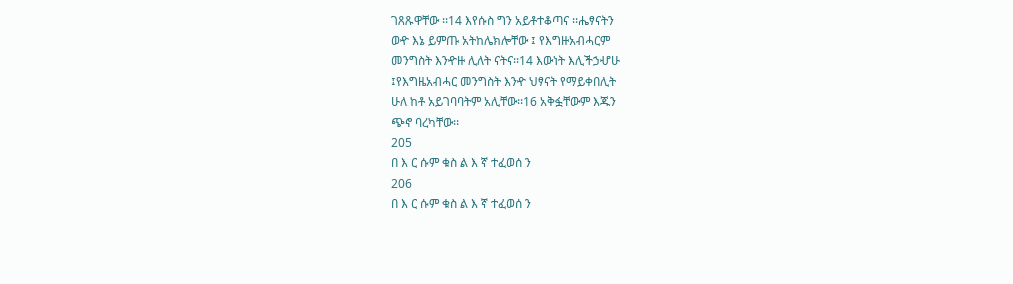ገጸጹዋቸው ፡፡14 እየሱስ ግን አይቶተቆጣና ፡፡ሔፃናትን
ወዯ እኔ ይምጡ አትከሌክሎቸው ፤ የእግዙአብሓርም
መንግስት እንዯዙ ሊለት ናትና፡፡14 እውነት እሊችኃሇሁ
፤የእግዜአብሓር መንግስት እንዯ ህፃናት የማይቀበሊት
ሁለ ከቶ አይገባባትም አሊቸው፡፡16 አቅፏቸውም እጁን
ጭኖ ባረካቸው፡፡
205
በ እ ር ሱም ቁስ ል እ ኛ ተፈወሰ ን
206
በ እ ር ሱም ቁስ ል እ ኛ ተፈወሰ ን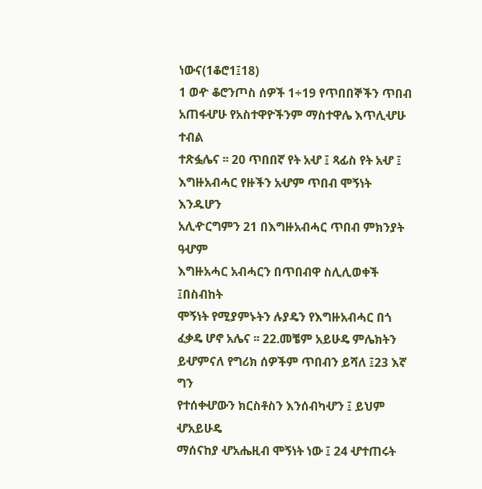ነውና(1ቆሮ1፤18)
1 ወዯ ቆሮንጦስ ሰዎች 1÷19 የጥበበኞችን ጥበብ
አጠፋሇሁ የአስተዋዮችንም ማስተዋሌ እጥሊሇሁ ተብል
ተጽፏሌና ፡፡ 20 ጥበበኛ የት አሇ ፤ ጻፊስ የት አሇ ፤
እግዙአብሓር የዙችን አሇም ጥበብ ሞኝነት እንዱሆን
አሊዯርግምን 21 በእግዙአብሓር ጥበብ ምክንያት ዓሇም
እግዙአሓር አብሓርን በጥበብዋ ስሊሊወቀች ፤በስብከት
ሞኝነት የሚያምኑትን ሉያዴን የእግዙአብሓር በጎ
ፈቃዴ ሆኖ አሌና ፡፡ 22.መቼም አይሁዴ ምሌክትን
ይሇምናለ የግሪክ ሰዎችም ጥበብን ይሻለ ፤23 እኛ ግን
የተሰቀሇውን ክርስቶስን እንሰብካሇን ፤ ይህም ሇአይሁዴ
ማሰናከያ ሇአሔዚብ ሞኝነት ነው ፤ 24 ሇተጠሩት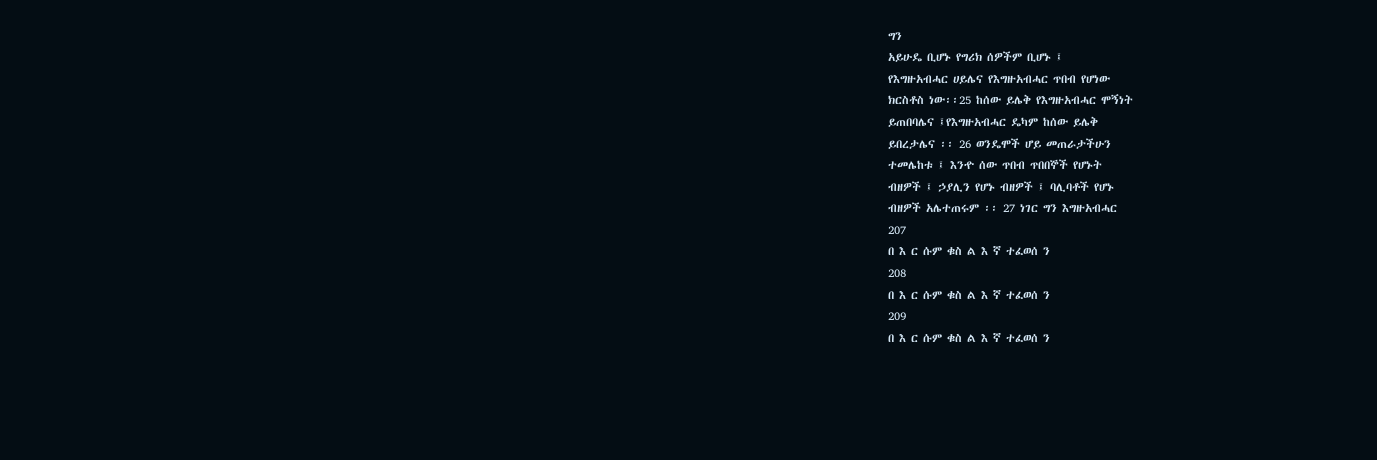ግን
አይሁዴ ቢሆኑ የግሪክ ሰዎችም ቢሆኑ ፤
የእግዙአብሓር ሀይሌና የእግዙአብሓር ጥበብ የሆነው
ክርስቶስ ነው፡፡25 ከሰው ይሌቅ የእግዙአብሓር ሞኝነት
ይጠበባሌና ፤የእግዙአብሓር ዴካም ከሰው ይሌቅ
ይበረታሌና ፡፡ 26 ወንዴሞች ሆይ መጠራታችሁን
ተመሌከቱ ፤ እንዯ ሰው ጥበብ ጥበበኞች የሆኑት
ብዘዎች ፤ ኃያሊን የሆኑ ብዘዎች ፤ ባሊባቶች የሆኑ
ብዘዎች አሌተጠሩም ፡፡ 27 ነገር ግን እግዙአብሓር
207
በ እ ር ሱም ቁስ ል እ ኛ ተፈወሰ ን
208
በ እ ር ሱም ቁስ ል እ ኛ ተፈወሰ ን
209
በ እ ር ሱም ቁስ ል እ ኛ ተፈወሰ ን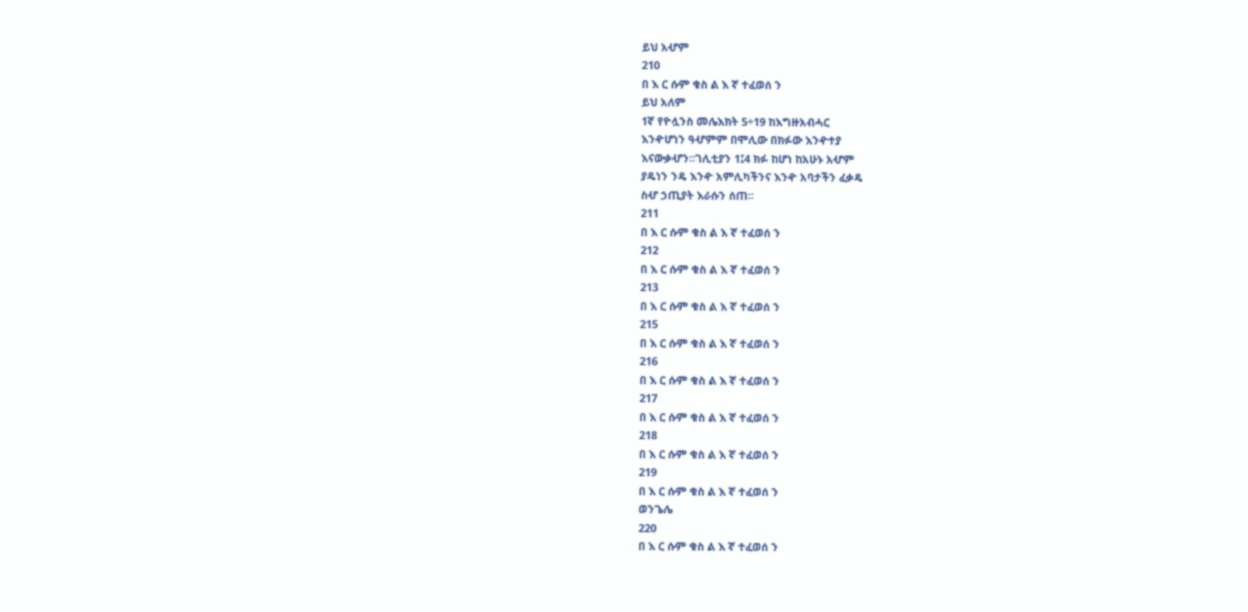ይህ አሇም
210
በ እ ር ሱም ቁስ ል እ ኛ ተፈወሰ ን
ይህ አለም
1ኛ የዮሏንስ መሌእክት 5÷19 ከእግዙአብሓር
እንዯሆነን ዓሇምም በሞሊው በክፉው እንዯተያ
እናውቃሇን፡፡ገሊቲያን 1፤4 ክፉ ከሆነ ከአሁኑ አሇም
ያዴነን ንዴ እንዯ አምሊካችንና እንዯ አባታችን ፈቃዴ
ስሇ ኃጢያት እራሱን ሰጠ፡፡
211
በ እ ር ሱም ቁስ ል እ ኛ ተፈወሰ ን
212
በ እ ር ሱም ቁስ ል እ ኛ ተፈወሰ ን
213
በ እ ር ሱም ቁስ ል እ ኛ ተፈወሰ ን
215
በ እ ር ሱም ቁስ ል እ ኛ ተፈወሰ ን
216
በ እ ር ሱም ቁስ ል እ ኛ ተፈወሰ ን
217
በ እ ር ሱም ቁስ ል እ ኛ ተፈወሰ ን
218
በ እ ር ሱም ቁስ ል እ ኛ ተፈወሰ ን
219
በ እ ር ሱም ቁስ ል እ ኛ ተፈወሰ ን
ወንጌሌ
220
በ እ ር ሱም ቁስ ል እ ኛ ተፈወሰ ን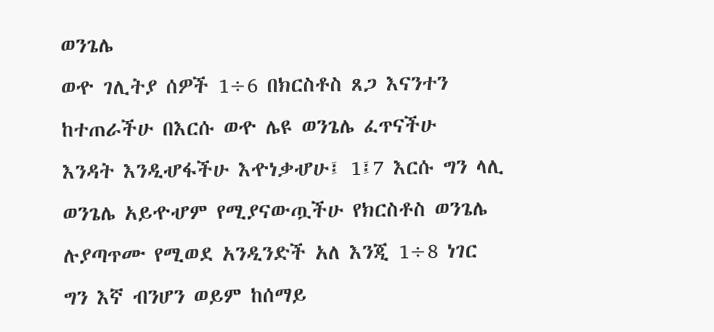ወንጌሌ
ወዯ ገሊትያ ሰዎች 1÷6 በክርስቶስ ጸጋ እናንተን
ከተጠራችሁ በእርሱ ወዯ ሌዩ ወንጌሌ ፈጥናችሁ
እንዳት እንዲሇፋችሁ እዯነቃሇሁ፤ 1፤7 እርሱ ግን ላሊ
ወንጌሌ አይዯሇም የሚያናውጧችሁ የክርስቶስ ወንጌሌ
ሉያጣጥሙ የሚወደ አንዲንድች አለ እንጂ 1÷8 ነገር
ግን እኛ ብንሆን ወይም ከሰማይ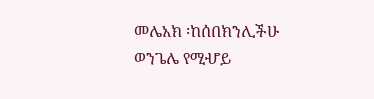መሌአክ ፡ከሰበክንሊችሁ
ወንጌሌ የሚሇይ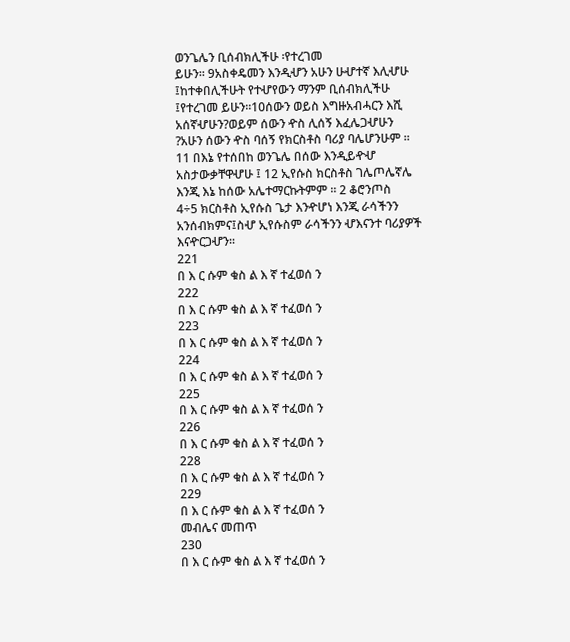ወንጌሌን ቢሰብክሊችሁ ፡የተረገመ
ይሁን፡፡ 9አስቀዴመን እንዲሇን አሁን ሁሇተኛ እሊሇሁ
፤ከተቀበሊችሁት የተሇየውን ማንም ቢሰብክሊችሁ
፤የተረገመ ይሁን፡፡10ሰውን ወይስ እግዙአብሓርን እሺ
አሰኛሇሁን?ወይም ሰውን ዯስ ሊሰኝ እፈሌጋሇሁን
?አሁን ሰውን ዯስ ባሰኝ የክርስቶስ ባሪያ ባሌሆንሁም ፡፡
11 በእኔ የተሰበከ ወንጌሌ በሰው እንዲይዯሇ
አስታውቃቸዋሇሁ ፤ 12 ኢየሱስ ክርስቶስ ገሌጦሌኛሌ
እንጂ እኔ ከሰው አሌተማርኩትምም ፡፡ 2 ቆሮንጦስ
4÷5 ክርስቶስ ኢየሱስ ጌታ እንዯሆነ እንጂ ራሳችንን
አንሰብክምና፤ስሇ ኢየሱስም ራሳችንን ሇእናንተ ባሪያዎች
እናዯርጋሇን፡፡
221
በ እ ር ሱም ቁስ ል እ ኛ ተፈወሰ ን
222
በ እ ር ሱም ቁስ ል እ ኛ ተፈወሰ ን
223
በ እ ር ሱም ቁስ ል እ ኛ ተፈወሰ ን
224
በ እ ር ሱም ቁስ ል እ ኛ ተፈወሰ ን
225
በ እ ር ሱም ቁስ ል እ ኛ ተፈወሰ ን
226
በ እ ር ሱም ቁስ ል እ ኛ ተፈወሰ ን
228
በ እ ር ሱም ቁስ ል እ ኛ ተፈወሰ ን
229
በ እ ር ሱም ቁስ ል እ ኛ ተፈወሰ ን
መብሌና መጠጥ
230
በ እ ር ሱም ቁስ ል እ ኛ ተፈወሰ ን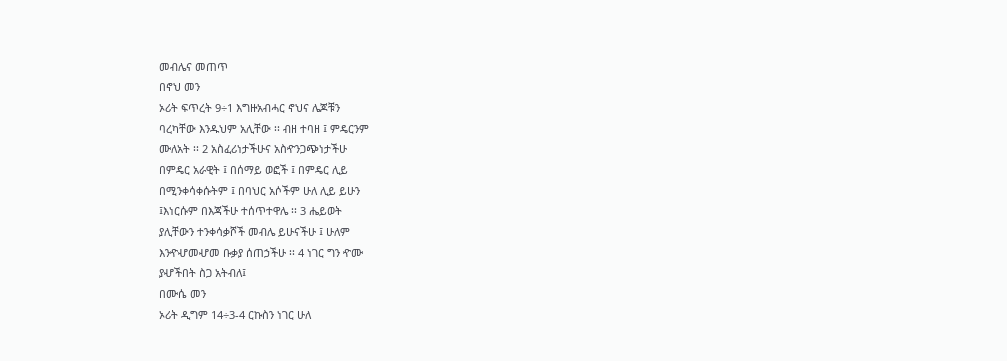መብሌና መጠጥ
በኖህ መን
ኦሪት ፍጥረት 9÷1 እግዙአብሓር ኖህና ሌጆቹን
ባረካቸው እንዱህም አሊቸው ፡፡ ብዘ ተባዘ ፤ ምዴርንም
ሙለአት ፡፡ 2 አስፈሪነታችሁና አስዯንጋጭነታችሁ
በምዴር አራዊት ፤ በሰማይ ወፎች ፤ በምዴር ሊይ
በሚንቀሳቀሱትም ፤ በባህር አሶችም ሁለ ሊይ ይሁን
፤እነርሱም በእጃችሁ ተሰጥተዋሌ ፡፡ 3 ሔይወት
ያሊቸውን ተንቀሳቃሾች መብሌ ይሁናችሁ ፤ ሁለም
እንዯሇመሇመ ቡቃያ ሰጠኃችሁ ፡፡ 4 ነገር ግን ዯሙ
ያሇችበት ስጋ አትብለ፤
በሙሴ መን
ኦሪት ዲግም 14÷3-4 ርኩስን ነገር ሁለ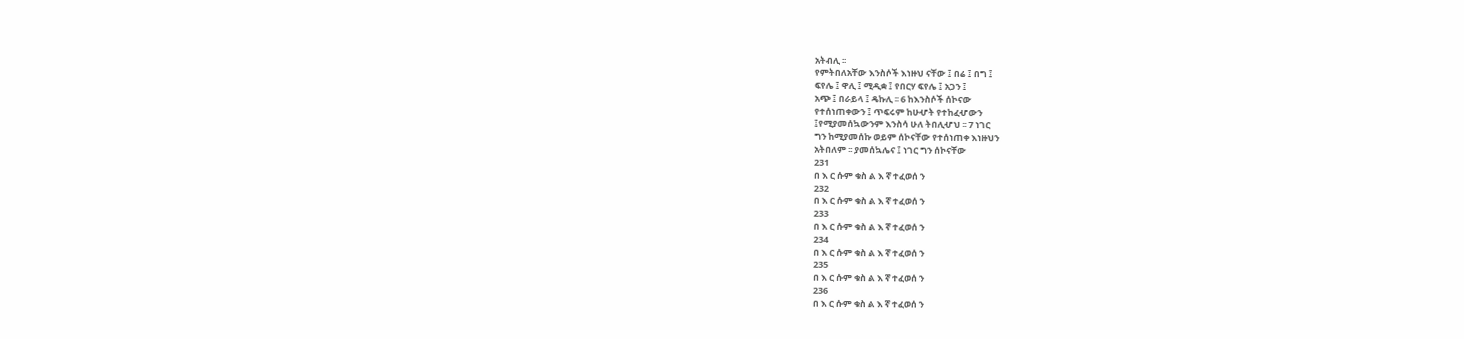አትብሊ ፡፡
የምትበለአቸው እንስሶች እነዙህ ናቸው ፤ በሬ ፤ በግ ፤
ፍየሌ ፤ ዋሊ ፤ ሚዲቋ ፤ የበርሃ ፍየሌ ፤ አጋን ፤
አጭ ፤ በራይላ ፤ ዴኩሊ ፡፡ 6 ከእንስሶች ሰኮናው
የተሰነጠቀውን ፤ ጥፍሩም ከሁሇት የተከፈሇውን
፤የሚያመሰኳውንም እንስሳ ሁለ ትበሊሇህ ፡፡ 7 ነገር
ግን ከሚያመሰኩ ወይም ሰኮናቸው የተሰነጠቀ እነዙህን
አትበለም ፡፡ ያመሰኳሌና ፤ ነገር ግን ሰኮናቸው
231
በ እ ር ሱም ቁስ ል እ ኛ ተፈወሰ ን
232
በ እ ር ሱም ቁስ ል እ ኛ ተፈወሰ ን
233
በ እ ር ሱም ቁስ ል እ ኛ ተፈወሰ ን
234
በ እ ር ሱም ቁስ ል እ ኛ ተፈወሰ ን
235
በ እ ር ሱም ቁስ ል እ ኛ ተፈወሰ ን
236
በ እ ር ሱም ቁስ ል እ ኛ ተፈወሰ ን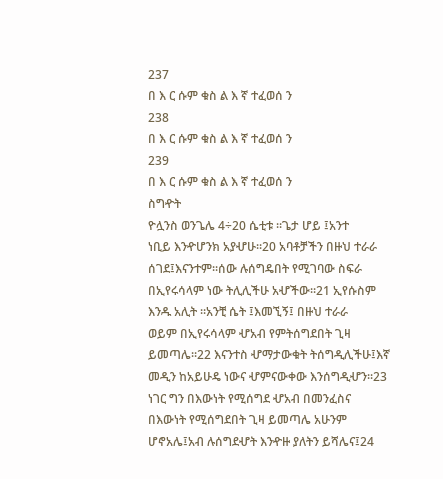237
በ እ ር ሱም ቁስ ል እ ኛ ተፈወሰ ን
238
በ እ ር ሱም ቁስ ል እ ኛ ተፈወሰ ን
239
በ እ ር ሱም ቁስ ል እ ኛ ተፈወሰ ን
ስግዯት
ዮሏንስ ወንጌሌ 4÷20 ሴቲቱ ፡፡ጌታ ሆይ ፤አንተ
ነቢይ እንዯሆንክ አያሇሁ፡፡20 አባቶቻችን በዙህ ተራራ
ሰገደ፤እናንተም፡፡ሰው ሉሰግዴበት የሚገባው ስፍራ
በኢየሩሳላም ነው ትሊሊችሁ አሇችው፡፡21 ኢየሱስም
እንዱ አሊት ፡፡አንቺ ሴት ፤እመኚኝ፤ በዙህ ተራራ
ወይም በኢየሩሳላም ሇአብ የምትሰግደበት ጊዛ
ይመጣሌ፡፡22 እናንተስ ሇማታውቁት ትሰግዲሊችሁ፤እኛ
መዲን ከአይሁዴ ነውና ሇምናውቀው እንሰግዲሇን፡፡23
ነገር ግን በእውነት የሚሰግደ ሇአብ በመንፈስና
በእውነት የሚሰግደበት ጊዛ ይመጣሌ አሁንም
ሆኖአሌ፤አብ ሉሰግደሇት እንዯዙ ያለትን ይሻሌና፤24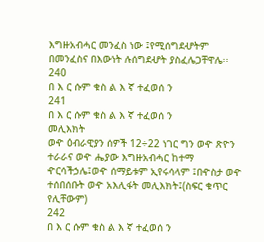እግዙአብሓር መንፈስ ነው ፤የሚሰግደሇትም
በመንፈስና በእውነት ሉሰግደሇት ያስፈሌጋቸዋሌ፡፡
240
በ እ ር ሱም ቁስ ል እ ኛ ተፈወሰ ን
241
በ እ ር ሱም ቁስ ል እ ኛ ተፈወሰ ን
መሊእክት
ወዯ ዕብራዊያን ሰዎች 12÷22 ነገር ግን ወዯ ጽዮን
ተራራና ወዯ ሔያው እግዙአብሓር ከተማ
ዯርሳችኃሌ፤ወዯ ሰማይቱም ኢየሩሳላም ፤በዯስታ ወዯ
ተሰበሰቡት ወዯ አእሊፋት መሊእክት፤(ስፍር ቁጥር
የሊቸውም)
242
በ እ ር ሱም ቁስ ል እ ኛ ተፈወሰ ን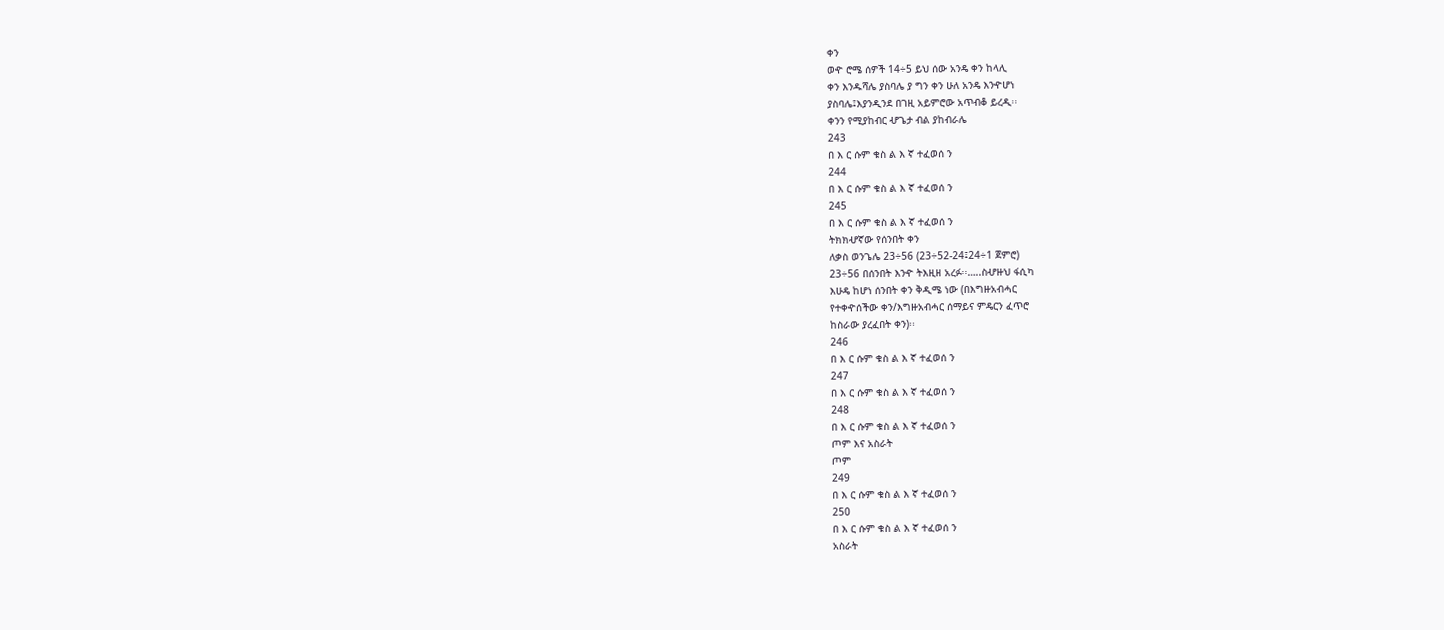ቀን
ወዯ ሮሜ ሰዎች 14÷5 ይህ ሰው አንዴ ቀን ከላሊ
ቀን እንዱሻሌ ያስባሌ ያ ግን ቀን ሁለ አንዴ እንዯሆነ
ያስባሌ፤እያንዲንደ በገዚ አይምሮው አጥብቆ ይረዲ፡፡
ቀንን የሚያከብር ሇጌታ ብል ያከብራሌ
243
በ እ ር ሱም ቁስ ል እ ኛ ተፈወሰ ን
244
በ እ ር ሱም ቁስ ል እ ኛ ተፈወሰ ን
245
በ እ ር ሱም ቁስ ል እ ኛ ተፈወሰ ን
ትክክሇኛው የሰንበት ቀን
ለቃስ ወንጌሌ 23÷56 (23÷52-24፤24÷1 ጀምሮ)
23÷56 በሰንበት እንዯ ትእዚዘ አረፉ፡፡…..ስሇዙህ ፋሲካ
እሁዴ ከሆነ ሰንበት ቀን ቅዲሜ ነው (በእግዙአብሓር
የተቀዯሰችው ቀን/እግዙአብሓር ሰማይና ምዴርን ፈጥሮ
ከስራው ያረፈበት ቀን)፡፡
246
በ እ ር ሱም ቁስ ል እ ኛ ተፈወሰ ን
247
በ እ ር ሱም ቁስ ል እ ኛ ተፈወሰ ን
248
በ እ ር ሱም ቁስ ል እ ኛ ተፈወሰ ን
ጦም እና አስራት
ጦም
249
በ እ ር ሱም ቁስ ል እ ኛ ተፈወሰ ን
250
በ እ ር ሱም ቁስ ል እ ኛ ተፈወሰ ን
አስራት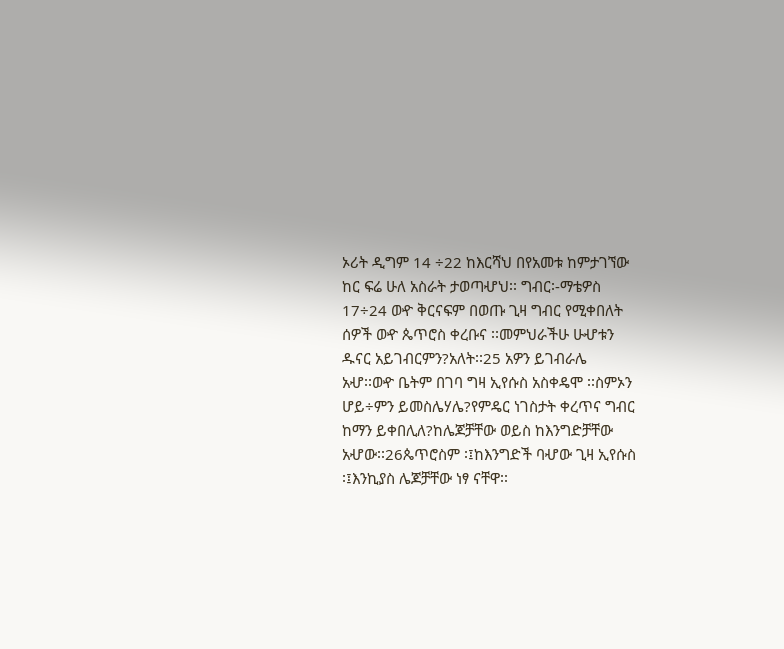ኦሪት ዲግም 14 ÷22 ከእርሻህ በየአመቱ ከምታገኘው
ከር ፍሬ ሁለ አስራት ታወጣሇህ፡፡ ግብር፡-ማቴዎስ
17÷24 ወዯ ቅርናፍም በወጡ ጊዛ ግብር የሚቀበለት
ሰዎች ወዯ ጴጥሮስ ቀረቡና ፡፡መምህራችሁ ሁሇቱን
ዱናር አይገብርምን?አለት፡፡25 አዎን ይገብራሌ
አሇ፡፡ወዯ ቤትም በገባ ግዛ ኢየሱስ አስቀዴሞ ፡፡ስምኦን
ሆይ÷ምን ይመስሌሃሌ?የምዴር ነገስታት ቀረጥና ግብር
ከማን ይቀበሊለ?ከሌጆቻቸው ወይስ ከእንግድቻቸው
አሇው፡፡26ጴጥሮስም ፡፤ከእንግድች ባሇው ጊዛ ኢየሱስ
፡፤እንኪያስ ሌጆቻቸው ነፃ ናቸዋ፡፡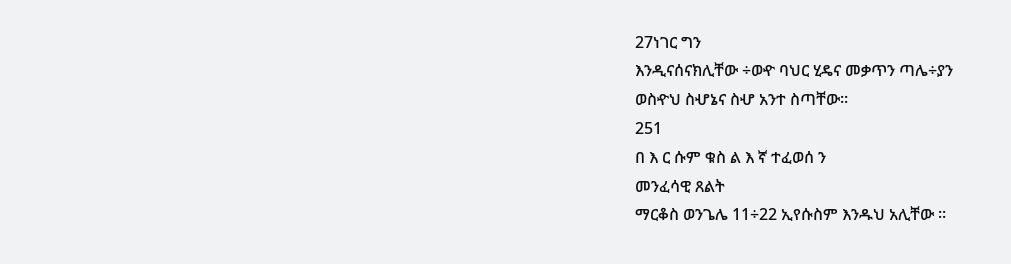27ነገር ግን
እንዲናሰናክሊቸው ÷ወዯ ባህር ሂዴና መቃጥን ጣሌ÷ያን
ወስዯህ ስሇኔና ስሇ አንተ ስጣቸው፡፡
251
በ እ ር ሱም ቁስ ል እ ኛ ተፈወሰ ን
መንፈሳዊ ጸልት
ማርቆስ ወንጌሌ 11÷22 ኢየሱስም እንዱህ አሊቸው ፡፡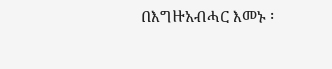በእግዙአብሓር እመኑ ፡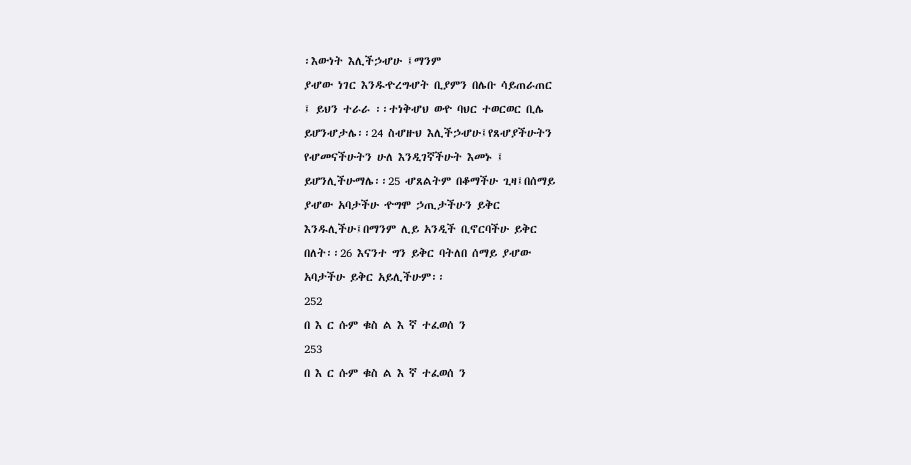፡እውነት እሊችኃሇሁ ፤ማንም
ያሇው ነገር እንዱዯረግሇት ቢያምን በሌቡ ሳይጠራጠር
፤ ይህን ተራራ ፡፡ተነቅሇህ ወዯ ባህር ተወርወር ቢሌ
ይሆንሇታሌ፡፡24 ስሇዙህ እሊችኃሇሁ፤የጸሇያችሁትን
የሇመናችሁትን ሁለ እንዲገኛችሁት እመኑ ፤
ይሆንሊችሁማሌ፡፡25 ሇጸልትም በቆማችሁ ጊዛ፤በሰማይ
ያሇው አባታችሁ ዯግሞ ኃጢታችሁን ይቅር
እንዱሊችሁ፤በማንም ሊይ አንዲች ቢኖርባችሁ ይቅር
በለት፡፡26 እናንተ ግን ይቅር ባትለበ ሰማይ ያሇው
አባታችሁ ይቅር አይሊችሁም፡፡
252
በ እ ር ሱም ቁስ ል እ ኛ ተፈወሰ ን
253
በ እ ር ሱም ቁስ ል እ ኛ ተፈወሰ ን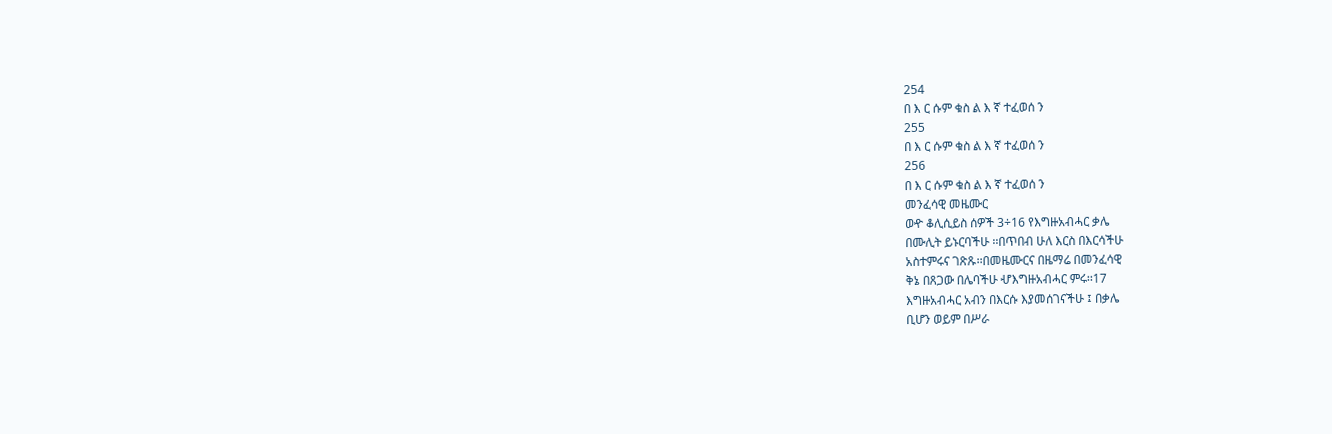254
በ እ ር ሱም ቁስ ል እ ኛ ተፈወሰ ን
255
በ እ ር ሱም ቁስ ል እ ኛ ተፈወሰ ን
256
በ እ ር ሱም ቁስ ል እ ኛ ተፈወሰ ን
መንፈሳዊ መዜሙር
ወዯ ቆሊሲይስ ሰዎች 3÷16 የእግዙአብሓር ቃሌ
በሙሊት ይኑርባችሁ ፡፡በጥበብ ሁለ እርስ በእርሳችሁ
አስተምሩና ገጽጹ፡፡በመዜሙርና በዜማሬ በመንፈሳዊ
ቅኔ በጸጋው በሌባችሁ ሇእግዙአብሓር ምሩ፡፡17
እግዙአብሓር አብን በእርሱ እያመሰገናችሁ ፤ በቃሌ
ቢሆን ወይም በሥራ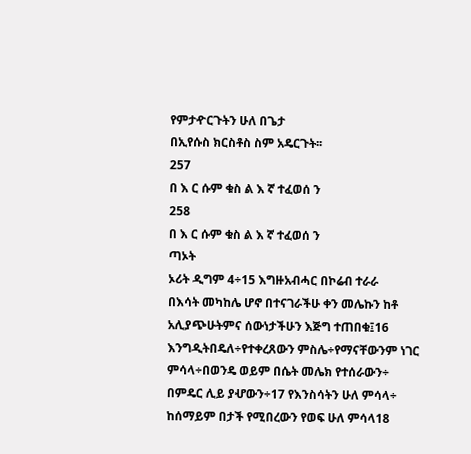የምታዯርጉትን ሁለ በጌታ
በኢየሱስ ክርስቶስ ስም አዴርጉት፡፡
257
በ እ ር ሱም ቁስ ል እ ኛ ተፈወሰ ን
258
በ እ ር ሱም ቁስ ል እ ኛ ተፈወሰ ን
ጣኦት
ኦሪት ዲግም 4÷15 እግዙአብሓር በኮሬብ ተራራ
በእሳት መካከሌ ሆኖ በተናገራችሁ ቀን መሌኩን ከቶ
አሊያጭሁትምና ሰውነታችሁን እጅግ ተጠበቁ፤16
እንግዲትበዴለ÷የተቀረጸውን ምስሌ÷የማናቸውንም ነገር
ምሳላ÷በወንዴ ወይም በሴት መሌክ የተሰራውን÷
በምዴር ሊይ ያሇውን÷17 የእንስሳትን ሁለ ምሳላ÷
ከሰማይም በታች የሚበረውን የወፍ ሁለ ምሳላ18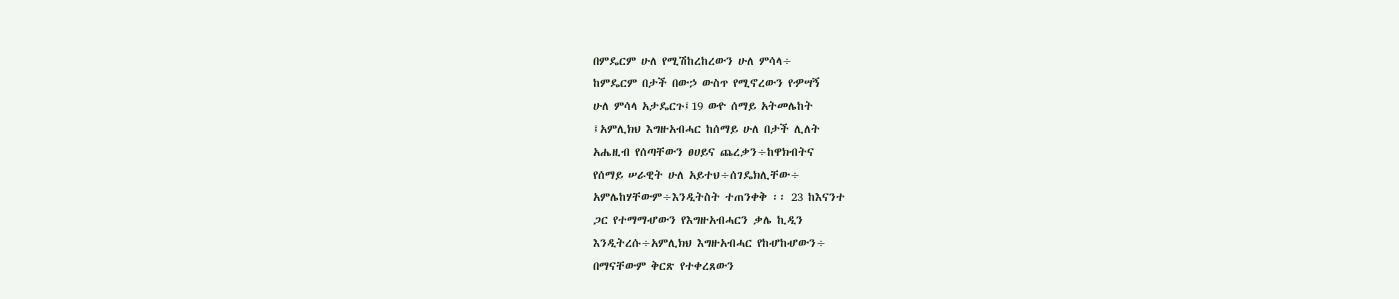በምዴርም ሁለ የሚሽከረከረውን ሁለ ምሳላ÷
ከምዴርም በታች በውኃ ውስጥ የሚኖረውን የዏሣኝ
ሁለ ምሳላ አታዴርጉ፤19 ወዯ ሰማይ አትመሌከት
፤አምሊክህ እግዙአብሓር ከሰማይ ሁለ በታች ሊለት
አሔዚብ የሰጣቸውን ፀሀይና ጨረቃን÷ከዋክብትና
የሰማይ ሠራዊት ሁለ አይተህ÷ሰገዴክሊቸው÷
አምሌከሃቸውም÷እንዲትስት ተጠንቀቅ ፡፡ 23 ከእናንተ
ጋር የተማማሇውን የእግዙአብሓርን ቃሌ ኪዲን
እንዲትረሱ÷አምሊክህ እግዙአብሓር የከሇከሇውን÷
በማናቸውም ቅርጽ የተቀረጸውን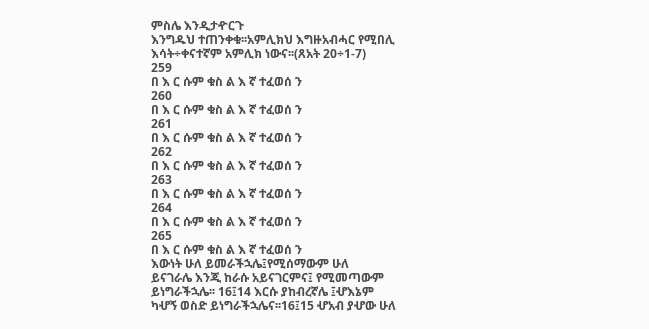ምስሌ እንዲታዯርጉ
እንግዱህ ተጠንቀቁ፡፡አምሊክህ እግዙአብሓር የሚበሊ
እሳት÷ቀናተኛም አምሊክ ነውና፡፡(ጸአት 20÷1-7)
259
በ እ ር ሱም ቁስ ል እ ኛ ተፈወሰ ን
260
በ እ ር ሱም ቁስ ል እ ኛ ተፈወሰ ን
261
በ እ ር ሱም ቁስ ል እ ኛ ተፈወሰ ን
262
በ እ ር ሱም ቁስ ል እ ኛ ተፈወሰ ን
263
በ እ ር ሱም ቁስ ል እ ኛ ተፈወሰ ን
264
በ እ ር ሱም ቁስ ል እ ኛ ተፈወሰ ን
265
በ እ ር ሱም ቁስ ል እ ኛ ተፈወሰ ን
እውነት ሁለ ይመራችኋሌ፤የሚሰማውም ሁለ
ይናገራሌ እንጂ ከራሱ አይናገርምና፤ የሚመጣውም
ይነግራችኋሌ፡፡ 16፤14 እርሱ ያከብረኛሌ ፤ሇእኔም
ካሇኝ ወስድ ይነግራችኋሌና፡፡16፤15 ሇአብ ያሇው ሁለ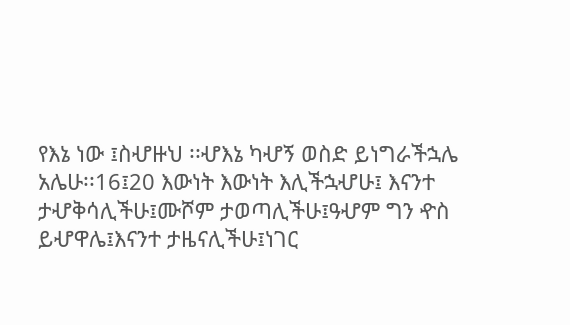የእኔ ነው ፤ስሇዙህ ፡፡ሇእኔ ካሇኝ ወስድ ይነግራችኋሌ
አሌሁ፡፡16፤20 እውነት እውነት እሊችኋሇሁ፤ እናንተ
ታሇቅሳሊችሁ፤ሙሾም ታወጣሊችሁ፤ዓሇም ግን ዯስ
ይሇዋሌ፤እናንተ ታዜናሊችሁ፤ነገር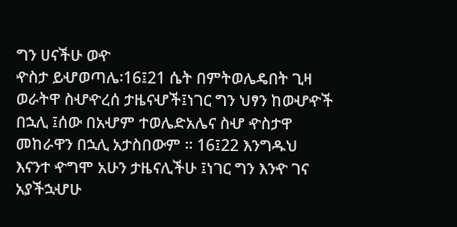ግን ሀናችሁ ወዯ
ዯስታ ይሇወጣሌ፡16፤21 ሴት በምትወሌዴበት ጊዛ
ወራትዋ ስሇዯረሰ ታዜናሇች፤ነገር ግን ህፃን ከወሇዯች
በኋሊ ፤ሰው በአሇም ተወሌድአሌና ስሇ ዯስታዋ
መከራዋን በኋሊ አታስበውም ፡፡ 16፤22 እንግዱህ
እናንተ ዯግሞ አሁን ታዜናሊችሁ ፤ነገር ግን እንዯ ገና
አያችኋሇሁ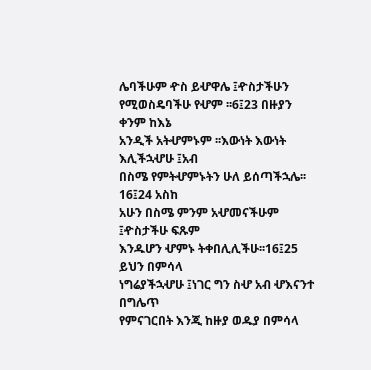ሌባችሁም ዯስ ይሇዋሌ ፤ዯስታችሁን
የሚወስዴባችሁ የሇም ፡፡6፤23 በዙያን ቀንም ከእኔ
አንዲች አትሇምኑም ፡፡እውነት እውነት እሊችኋሇሁ ፤አብ
በስሜ የምትሇምኑትን ሁለ ይሰጣችኋሌ፡፡ 16፤24 አስከ
አሁን በስሜ ምንም አሇመናችሁም ፤ዯስታችሁ ፍጹም
እንዱሆን ሇምኑ ትቀበሊሊችሁ፡፡16፤25 ይህን በምሳላ
ነግሬያችኋሇሁ ፤ነገር ግን ስሇ አብ ሇእናንተ በግሌጥ
የምናገርበት እንጂ ከዙያ ወዱያ በምሳላ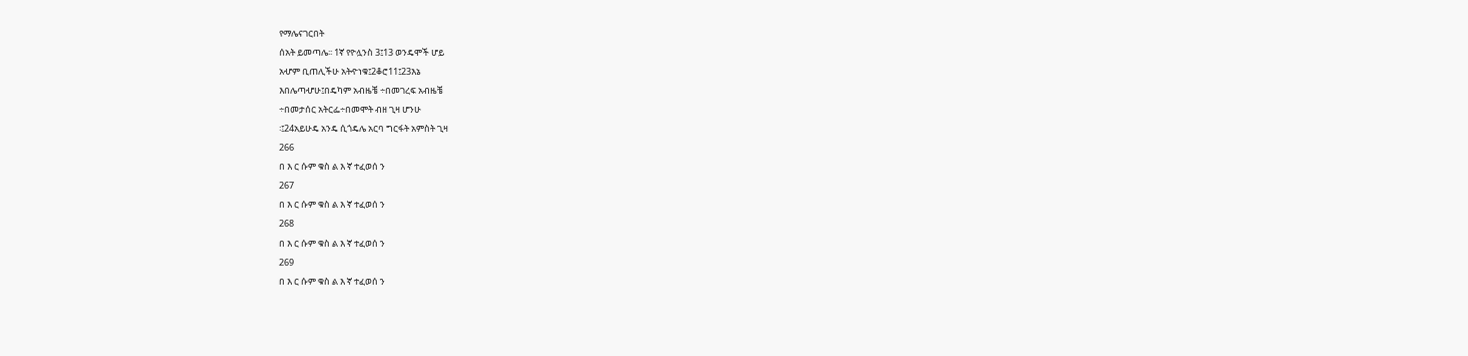የማሌናገርበት
ሰአት ይመጣሌ፡፡ 1ኛ የዮሏንስ 3፤13 ወንዴሞች ሆይ
አሇም ቢጠሊችሁ አትዯነቁ፤2ቆሮ11፤23እኔ
እበሌጣሇሁ፤በዴካም አብዜቼ ÷በመገረፍ አብዜቼ
÷በመታሰር አትርፌ÷በመሞት ብዘ ጊዛ ሆንሁ
፡፤24አይሁዴ አንዴ ሲጎዴሌ አርባ ግርፋት አምስት ጊዛ
266
በ እ ር ሱም ቁስ ል እ ኛ ተፈወሰ ን
267
በ እ ር ሱም ቁስ ል እ ኛ ተፈወሰ ን
268
በ እ ር ሱም ቁስ ል እ ኛ ተፈወሰ ን
269
በ እ ር ሱም ቁስ ል እ ኛ ተፈወሰ ን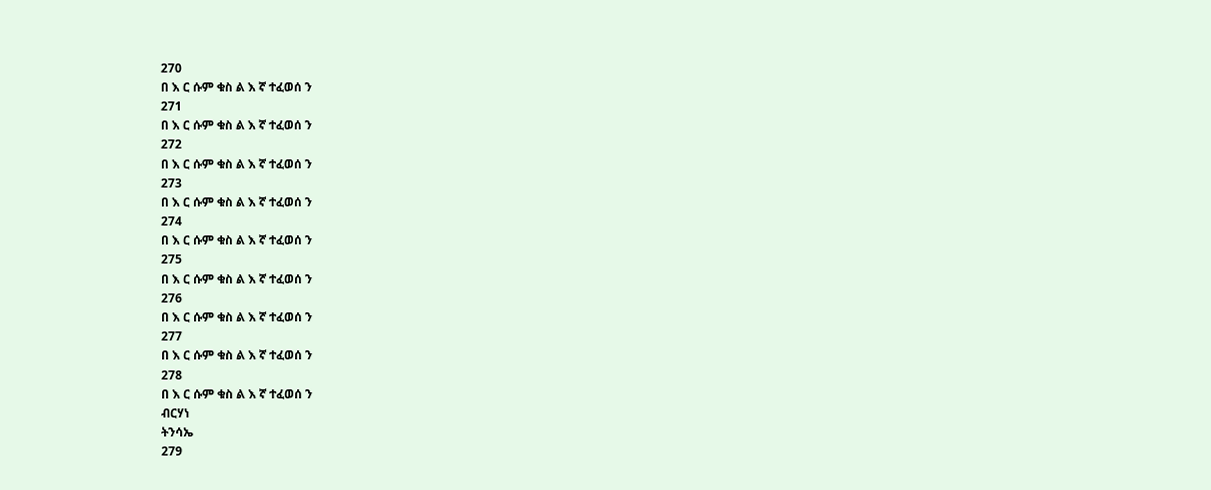270
በ እ ር ሱም ቁስ ል እ ኛ ተፈወሰ ን
271
በ እ ር ሱም ቁስ ል እ ኛ ተፈወሰ ን
272
በ እ ር ሱም ቁስ ል እ ኛ ተፈወሰ ን
273
በ እ ር ሱም ቁስ ል እ ኛ ተፈወሰ ን
274
በ እ ር ሱም ቁስ ል እ ኛ ተፈወሰ ን
275
በ እ ር ሱም ቁስ ል እ ኛ ተፈወሰ ን
276
በ እ ር ሱም ቁስ ል እ ኛ ተፈወሰ ን
277
በ እ ር ሱም ቁስ ል እ ኛ ተፈወሰ ን
278
በ እ ር ሱም ቁስ ል እ ኛ ተፈወሰ ን
ብርሃነ
ትንሳኤ
279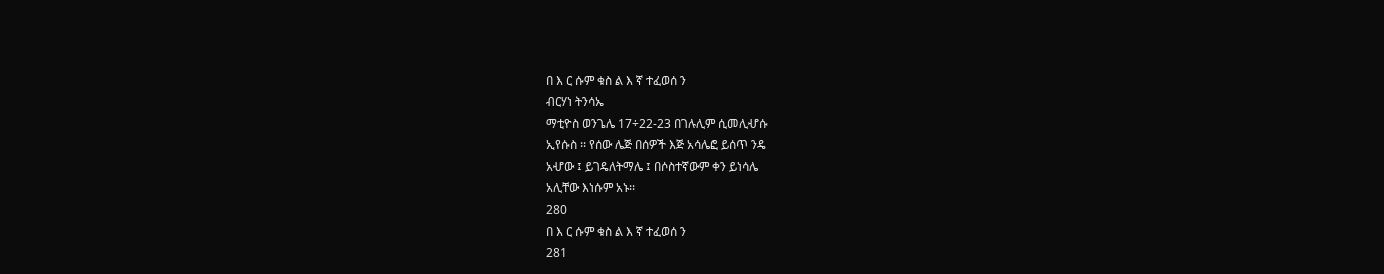በ እ ር ሱም ቁስ ል እ ኛ ተፈወሰ ን
ብርሃነ ትንሳኤ
ማቲዮስ ወንጌሌ 17÷22-23 በገሉሊም ሲመሊሇሱ
ኢየሱስ ፡፡ የሰው ሌጅ በሰዎች እጅ አሳሌፎ ይሰጥ ንዴ
አሇው ፤ ይገዴለትማሌ ፤ በሶስተኛውም ቀን ይነሳሌ
አሊቸው እነሱም አኑ፡፡
280
በ እ ር ሱም ቁስ ል እ ኛ ተፈወሰ ን
281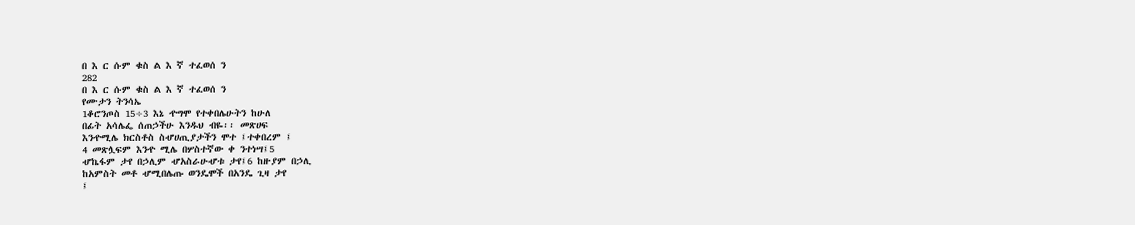በ እ ር ሱም ቁስ ል እ ኛ ተፈወሰ ን
282
በ እ ር ሱም ቁስ ል እ ኛ ተፈወሰ ን
የሙታን ትንሳኤ
1ቆሮንጦስ 15÷3 እኔ ዯግሞ የተቀበሌሁትን ከሁለ
በፊት አሳሌፌ ሰጠኃችሁ እንዱህ ብዬ፡፡ መጽሀፍ
እንዯሚሌ ክርስቶስ ስሇሀጢያታችን ሞተ ፤ተቀበረም ፤
4 መጽሏፍም እንዯ ሚሌ በሦስተኛው ቀ ንተነሣ፤5
ሇኬፋም ታየ በኃሊም ሇአስራሁሇቱ ታየ፤6 ከዙያም በኃሊ
ከአምስት መቶ ሇሚበሌጡ ወንዴሞች በአንዴ ጊዛ ታየ
፤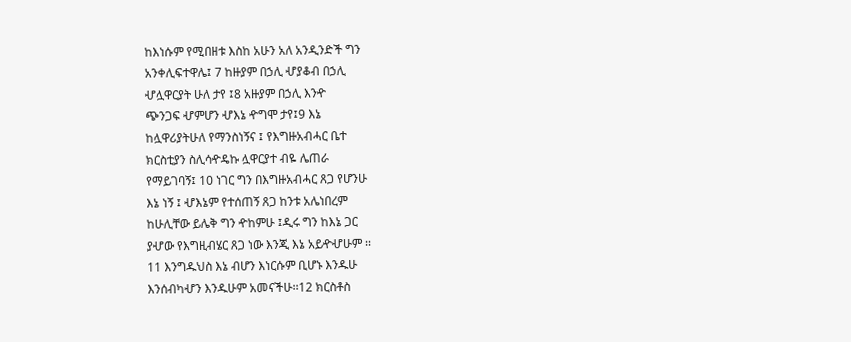ከእነሱም የሚበዘቱ እስከ አሁን አለ አንዲንድች ግን
አንቀሊፍተዋሌ፤ 7 ከዙያም በኃሊ ሇያቆብ በኃሊ
ሇሏዋርያት ሁለ ታየ ፤8 አዙያም በኃሊ እንዯ
ጭንጋፍ ሇምሆን ሇእኔ ዯግሞ ታየ፤9 እኔ
ከሏዋሪያትሁለ የማንስነኝና ፤ የእግዙአብሓር ቤተ
ክርስቲያን ስሊሳዯዴኩ ሏዋርያተ ብዬ ሌጠራ
የማይገባኝ፤ 10 ነገር ግን በእግዙአብሓር ጸጋ የሆንሁ
እኔ ነኝ ፤ ሇእኔም የተሰጠኝ ጸጋ ከንቱ አሌነበረም
ከሁሊቸው ይሌቅ ግን ዯከምሁ ፤ዲሩ ግን ከእኔ ጋር
ያሇው የእግዚብሄር ጸጋ ነው እንጂ እኔ አይዯሇሁም ፡፡
11 እንግዱህስ እኔ ብሆን እነርሱም ቢሆኑ እንዱሁ
እንሰብካሇን እንዱሁም አመናችሁ፡፡12 ክርስቶስ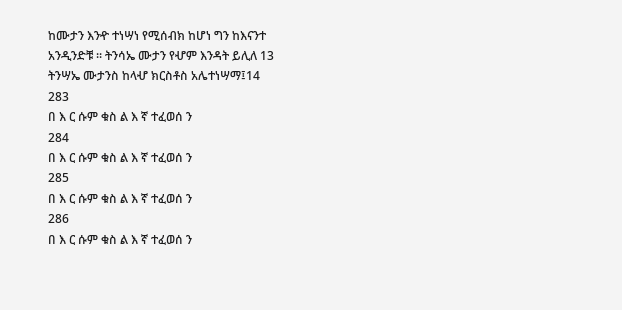ከሙታን እንዯ ተነሣነ የሚሰብክ ከሆነ ግን ከእናንተ
አንዲንድቹ ፡፡ ትንሳኤ ሙታን የሇም እንዳት ይሊለ 13
ትንሣኤ ሙታንስ ከላሇ ክርስቶስ አሌተነሣማ፤14
283
በ እ ር ሱም ቁስ ል እ ኛ ተፈወሰ ን
284
በ እ ር ሱም ቁስ ል እ ኛ ተፈወሰ ን
285
በ እ ር ሱም ቁስ ል እ ኛ ተፈወሰ ን
286
በ እ ር ሱም ቁስ ል እ ኛ ተፈወሰ ን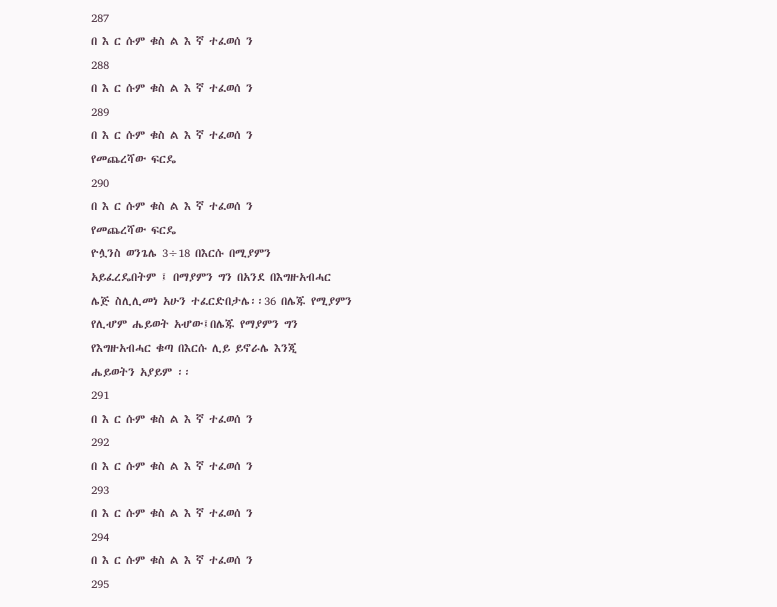287
በ እ ር ሱም ቁስ ል እ ኛ ተፈወሰ ን
288
በ እ ር ሱም ቁስ ል እ ኛ ተፈወሰ ን
289
በ እ ር ሱም ቁስ ል እ ኛ ተፈወሰ ን
የመጨረሻው ፍርዴ
290
በ እ ር ሱም ቁስ ል እ ኛ ተፈወሰ ን
የመጨረሻው ፍርዴ
ዮሏንስ ወንጌሌ 3÷18 በእርሱ በሚያምን
አይፈረዴበትም ፤ በማያምን ግን በአንደ በእግዙአብሓር
ሌጅ ስሊሊመነ አሁን ተፈርድበታሌ፡፡36 በሌጁ የሚያምን
የሊሇም ሔይወት አሇው፤በሌጁ የማያምን ግን
የእግዙአብሓር ቁጣ በእርሱ ሊይ ይኖራሌ እንጂ
ሔይወትን አያይም ፡፡
291
በ እ ር ሱም ቁስ ል እ ኛ ተፈወሰ ን
292
በ እ ር ሱም ቁስ ል እ ኛ ተፈወሰ ን
293
በ እ ር ሱም ቁስ ል እ ኛ ተፈወሰ ን
294
በ እ ር ሱም ቁስ ል እ ኛ ተፈወሰ ን
295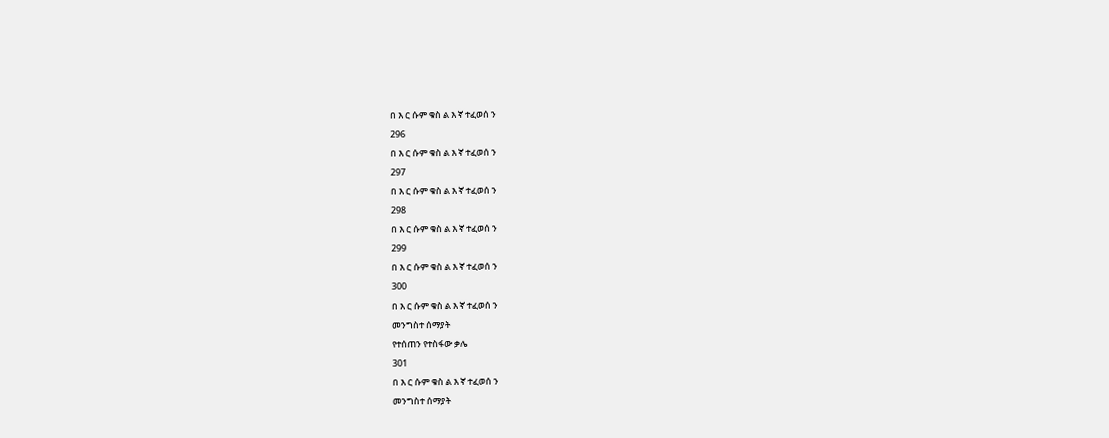በ እ ር ሱም ቁስ ል እ ኛ ተፈወሰ ን
296
በ እ ር ሱም ቁስ ል እ ኛ ተፈወሰ ን
297
በ እ ር ሱም ቁስ ል እ ኛ ተፈወሰ ን
298
በ እ ር ሱም ቁስ ል እ ኛ ተፈወሰ ን
299
በ እ ር ሱም ቁስ ል እ ኛ ተፈወሰ ን
300
በ እ ር ሱም ቁስ ል እ ኛ ተፈወሰ ን
መንግስተ ሰማያት
የተሰጠን የተስፋው ቃሌ
301
በ እ ር ሱም ቁስ ል እ ኛ ተፈወሰ ን
መንግስተ ሰማያት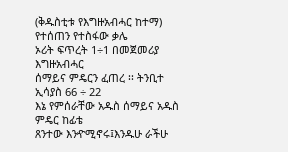(ቅዱስቲቱ የእግዙአብሓር ከተማ)
የተሰጠን የተስፋው ቃሌ
ኦሪት ፍጥረት 1÷1 በመጀመሪያ እግዙአብሓር
ሰማይና ምዴርን ፈጠረ ፡፡ ትንቢተ ኢሳያስ 66 ÷ 22
እኔ የምሰራቸው አዱስ ሰማይና አዱስ ምዴር ከፊቴ
ጸንተው እንዯሚኖሩ፤እንዱሁ ራችሁ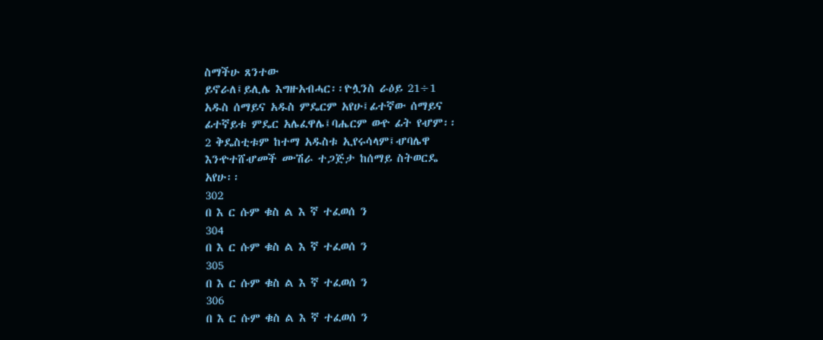ስማችሁ ጸንተው
ይኖራለ፤ይሊሌ እግዙአብሓር፡፡ዮሏንስ ራዕይ 21÷1
አዱስ ሰማይና አዱስ ምዴርም አየሁ፤ፊተኛው ሰማይና
ፊተኛይቱ ምዴር አሌፈዋሌ፤ባሔርም ወዯ ፊት የሇም፡፡
2 ቅዴስቲቱም ከተማ አዱስቱ ኢየሩሳላም፤ሇባሌዋ
እንዯተሸሇመች ሙሽራ ተጋጅታ ከሰማይ ስትወርዴ
አየሁ፡፡
302
በ እ ር ሱም ቁስ ል እ ኛ ተፈወሰ ን
304
በ እ ር ሱም ቁስ ል እ ኛ ተፈወሰ ን
305
በ እ ር ሱም ቁስ ል እ ኛ ተፈወሰ ን
306
በ እ ር ሱም ቁስ ል እ ኛ ተፈወሰ ን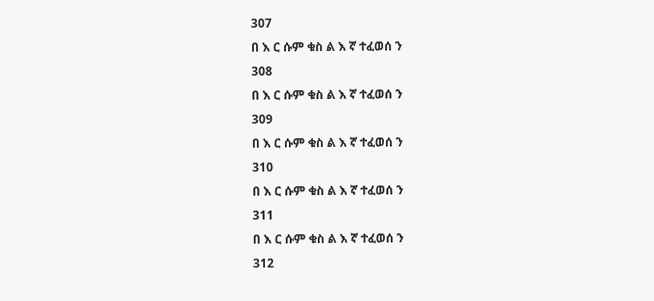307
በ እ ር ሱም ቁስ ል እ ኛ ተፈወሰ ን
308
በ እ ር ሱም ቁስ ል እ ኛ ተፈወሰ ን
309
በ እ ር ሱም ቁስ ል እ ኛ ተፈወሰ ን
310
በ እ ር ሱም ቁስ ል እ ኛ ተፈወሰ ን
311
በ እ ር ሱም ቁስ ል እ ኛ ተፈወሰ ን
312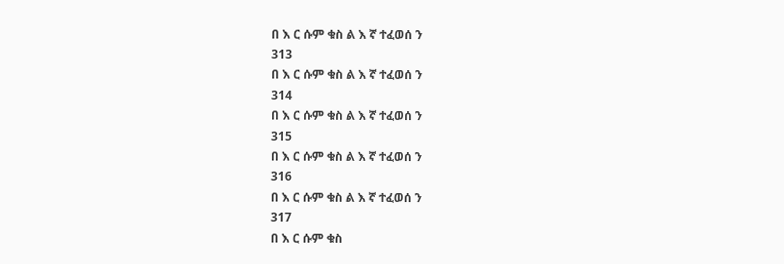በ እ ር ሱም ቁስ ል እ ኛ ተፈወሰ ን
313
በ እ ር ሱም ቁስ ል እ ኛ ተፈወሰ ን
314
በ እ ር ሱም ቁስ ል እ ኛ ተፈወሰ ን
315
በ እ ር ሱም ቁስ ል እ ኛ ተፈወሰ ን
316
በ እ ር ሱም ቁስ ል እ ኛ ተፈወሰ ን
317
በ እ ር ሱም ቁስ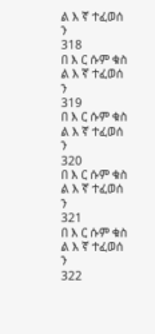ል እ ኛ ተፈወሰ ን
318
በ እ ር ሱም ቁስ ል እ ኛ ተፈወሰ ን
319
በ እ ር ሱም ቁስ ል እ ኛ ተፈወሰ ን
320
በ እ ር ሱም ቁስ ል እ ኛ ተፈወሰ ን
321
በ እ ር ሱም ቁስ ል እ ኛ ተፈወሰ ን
322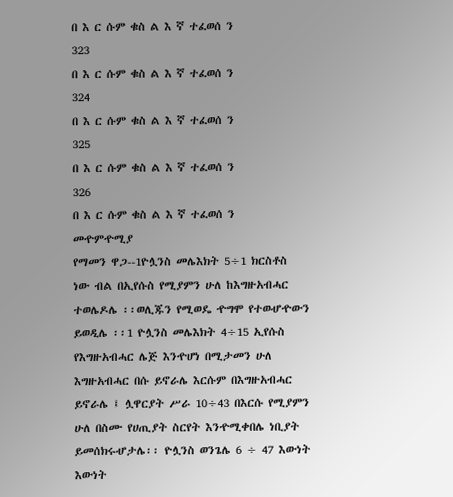በ እ ር ሱም ቁስ ል እ ኛ ተፈወሰ ን
323
በ እ ር ሱም ቁስ ል እ ኛ ተፈወሰ ን
324
በ እ ር ሱም ቁስ ል እ ኛ ተፈወሰ ን
325
በ እ ር ሱም ቁስ ል እ ኛ ተፈወሰ ን
326
በ እ ር ሱም ቁስ ል እ ኛ ተፈወሰ ን
መዯምዯሚያ
የማመን ዋጋ--1ዮሏንስ መሌእክት 5÷1 ክርስቶስ
ነው ብል በኢየሱስ የሚያምን ሁለ ከእግዙአብሓር
ተወሌዶሌ ፡፡ወሊጁን የሚወዴ ዯግሞ የተወሇዯውን
ይወዲሌ ፡፡1 ዮሏንስ መሌእክት 4÷15 ኢየሱስ
የእግዙአብሓር ሌጅ እንዯሆነ በሚታመን ሁለ
እግዙአብሓር በሱ ይኖራሌ እርሱም በእግዙአብሓር
ይኖራሌ ፤ ሏዋርያት ሥራ 10÷43 በእርሱ የሚያምን
ሁለ በስሙ የሀጢያት ስርየት እንዯሚቀበሌ ነቢያት
ይመሰክሩሇታሌ፡፡ ዮሏንስ ወንጌሌ 6 ÷ 47 እውነት
እውነት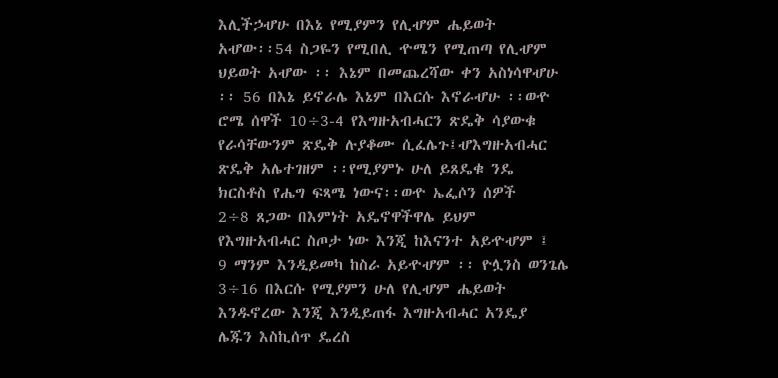እሊችኃሇሁ በእኔ የሚያምን የሊሇም ሔይወት
አሇው፡፡54 ስጋዬን የሚበሊ ዯሜን የሚጠጣ የሊሇም
ህይወት አሇው ፡፡ እኔም በመጨረሻው ቀን አስነሳዋሇሁ
፡፡ 56 በእኔ ይኖራሌ እኔም በእርሱ እኖራሇሁ ፡፡ወዯ
ሮሜ ሰዋች 10÷3-4 የእግዙአብሓርን ጽዴቅ ሳያውቁ
የራሳቸውንም ጽዴቅ ሉያቆሙ ሲፈሌጉ፤ሇእግዙአብሓር
ጽዴቅ አሌተገዘም ፡፡የሚያምኑ ሁለ ይጸዴቁ ንዴ
ክርስቶስ የሔግ ፍጻሜ ነውና፡፡ወዯ ኤፌሶን ሰዎች
2÷8 ጸጋው በእምነት አዴኖዋችዋሌ ይህም
የእግዙአብሓር ስጦታ ነው እንጂ ከእናንተ አይዯሇም ፤
9 ማንም እንዲይመካ ከስራ አይዯሇም ፡፡ ዮሏንስ ወንጌሌ
3÷16 በእርሱ የሚያምን ሁለ የሊሇም ሔይወት
እንዱኖረው እንጂ እንዲይጠፋ እግዙአብሓር አንዴያ
ሌጁን እስኪሰጥ ዴረስ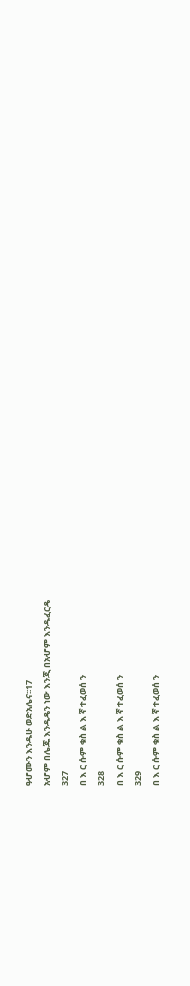ዓሇሙን እንዱሁ ወድአሌና፡፡17
አሇም በሌጁ እንዱዴን ነው እንጂ በአሇም እንዱፈርዴ
327
በ እ ር ሱም ቁስ ል እ ኛ ተፈወሰ ን
328
በ እ ር ሱም ቁስ ል እ ኛ ተፈወሰ ን
329
በ እ ር ሱም ቁስ ል እ ኛ ተፈወሰ ን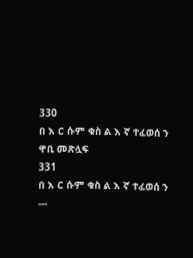330
በ እ ር ሱም ቁስ ል እ ኛ ተፈወሰ ን
ዋቢ መጽሏፍ
331
በ እ ር ሱም ቁስ ል እ ኛ ተፈወሰ ን
---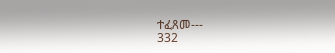ተፈጸመ---
332